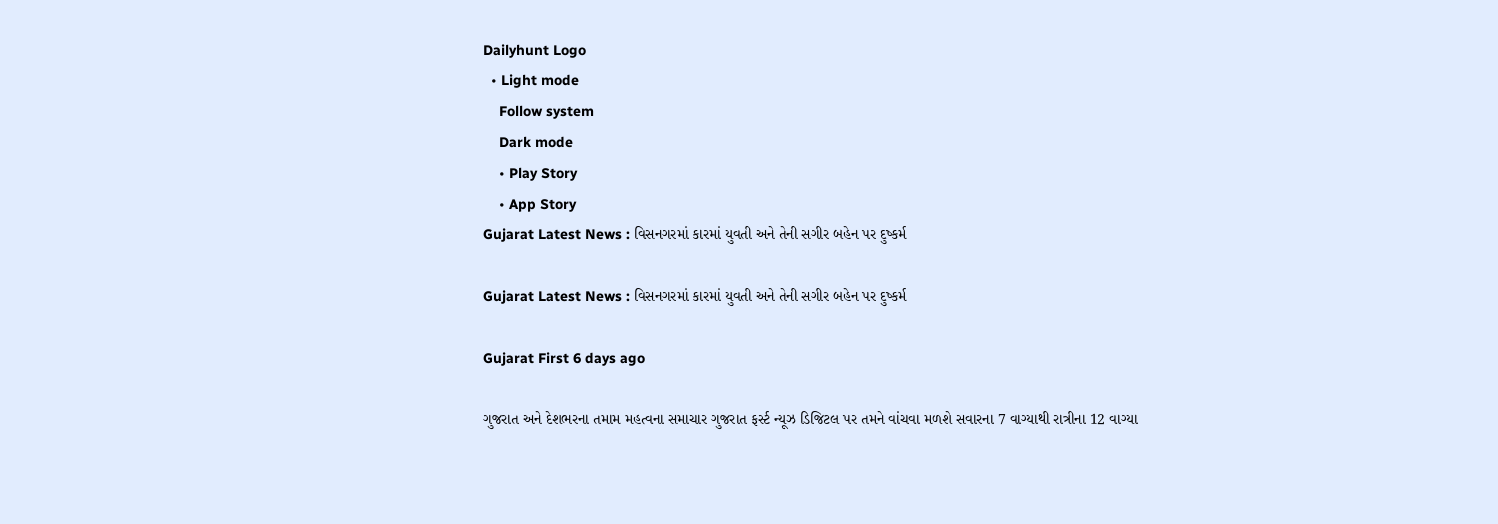Dailyhunt Logo
  • Light mode
    Follow system
    Dark mode
    • Play Story
    • App Story
Gujarat Latest News : વિસનગરમાં કારમાં યુવતી અને તેની સગીર બહેન પર દુષ્કર્મ

Gujarat Latest News : વિસનગરમાં કારમાં યુવતી અને તેની સગીર બહેન પર દુષ્કર્મ

Gujarat First 6 days ago

ગુજરાત અને દેશભરના તમામ મહત્વના સમાચાર ગુજરાત ફર્સ્ટ ન્યૂઝ ડિજિટલ પર તમને વાંચવા મળશે સવારના 7 વાગ્યાથી રાત્રીના 12 વાગ્યા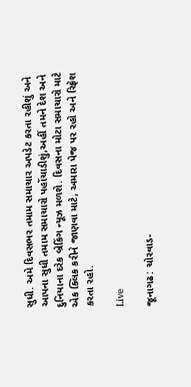સુધી. અમે દિવસભર તમામ સમાચાર અપડેટ કરતા રહીશું અને આપના સુધી તમામ સમાચારો પહોંચાડીશું,અહીં તમને દેશ અને દુનિયાના દરેક બ્રેકિંગ ન્યૂઝ મળશે. દિવસના મોટા સમાચારો માટે એક ક્લિક કરીને જાણવા માટે, અમારા પેજ પર રહો અને રિફ્રેશ કરતા રહો.

Live

જૂનાગઢ: ચોરવાડ-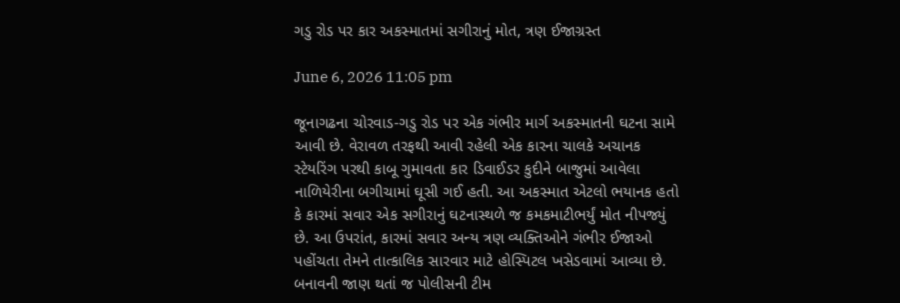ગડુ રોડ પર કાર અકસ્માતમાં સગીરાનું મોત, ત્રણ ઈજાગ્રસ્ત

June 6, 2026 11:05 pm

જૂનાગઢના ચોરવાડ-ગડુ રોડ પર એક ગંભીર માર્ગ અકસ્માતની ઘટના સામે આવી છે. વેરાવળ તરફથી આવી રહેલી એક કારના ચાલકે અચાનક સ્ટેયરિંગ પરથી કાબૂ ગુમાવતા કાર ડિવાઈડર કુદીને બાજુમાં આવેલા નાળિયેરીના બગીચામાં ઘૂસી ગઈ હતી. આ અકસ્માત એટલો ભયાનક હતો કે કારમાં સવાર એક સગીરાનું ઘટનાસ્થળે જ કમકમાટીભર્યું મોત નીપજ્યું છે. આ ઉપરાંત, કારમાં સવાર અન્ય ત્રણ વ્યક્તિઓને ગંભીર ઈજાઓ પહોંચતા તેમને તાત્કાલિક સારવાર માટે હોસ્પિટલ ખસેડવામાં આવ્યા છે. બનાવની જાણ થતાં જ પોલીસની ટીમ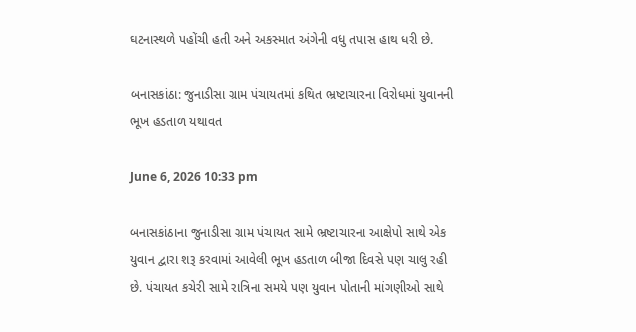ઘટનાસ્થળે પહોંચી હતી અને અકસ્માત અંગેની વધુ તપાસ હાથ ધરી છે.

બનાસકાંઠા: જુનાડીસા ગ્રામ પંચાયતમાં કથિત ભ્રષ્ટાચારના વિરોધમાં યુવાનની ભૂખ હડતાળ યથાવત

June 6, 2026 10:33 pm

બનાસકાંઠાના જુનાડીસા ગ્રામ પંચાયત સામે ભ્રષ્ટાચારના આક્ષેપો સાથે એક યુવાન દ્વારા શરૂ કરવામાં આવેલી ભૂખ હડતાળ બીજા દિવસે પણ ચાલુ રહી છે. પંચાયત કચેરી સામે રાત્રિના સમયે પણ યુવાન પોતાની માંગણીઓ સાથે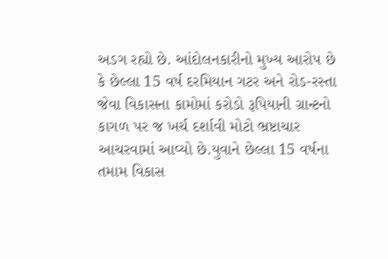અડગ રહ્યો છે. આંદોલનકારીનો મુખ્ય આરોપ છે કે છેલ્લા 15 વર્ષ દરમિયાન ગટર અને રોડ-રસ્તા જેવા વિકાસના કામોમાં કરોડો રૂપિયાની ગ્રાન્ટનો કાગળ પર જ ખર્ચ દર્શાવી મોટો ભ્રષ્ટાચાર આચરવામાં આવ્યો છે.યુવાને છેલ્લા 15 વર્ષના તમામ વિકાસ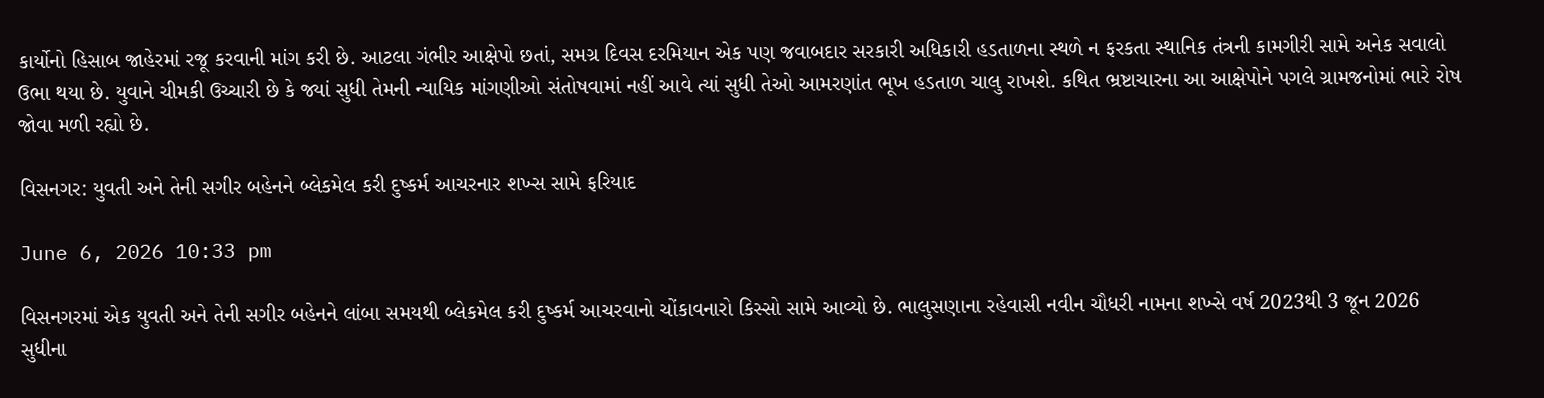કાર્યોનો હિસાબ જાહેરમાં રજૂ કરવાની માંગ કરી છે. આટલા ગંભીર આક્ષેપો છતાં, સમગ્ર દિવસ દરમિયાન એક પણ જવાબદાર સરકારી અધિકારી હડતાળના સ્થળે ન ફરકતા સ્થાનિક તંત્રની કામગીરી સામે અનેક સવાલો ઉભા થયા છે. યુવાને ચીમકી ઉચ્ચારી છે કે જ્યાં સુધી તેમની ન્યાયિક માંગણીઓ સંતોષવામાં નહીં આવે ત્યાં સુધી તેઓ આમરણાંત ભૂખ હડતાળ ચાલુ રાખશે. કથિત ભ્રષ્ટાચારના આ આક્ષેપોને પગલે ગ્રામજનોમાં ભારે રોષ જોવા મળી રહ્યો છે.

વિસનગર: યુવતી અને તેની સગીર બહેનને બ્લેકમેલ કરી દુષ્કર્મ આચરનાર શખ્સ સામે ફરિયાદ

June 6, 2026 10:33 pm

વિસનગરમાં એક યુવતી અને તેની સગીર બહેનને લાંબા સમયથી બ્લેકમેલ કરી દુષ્કર્મ આચરવાનો ચોંકાવનારો કિસ્સો સામે આવ્યો છે. ભાલુસણાના રહેવાસી નવીન ચૌધરી નામના શખ્સે વર્ષ 2023થી 3 જૂન 2026 સુધીના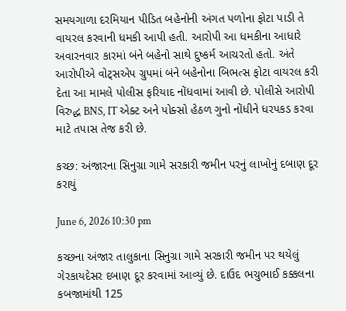સમયગાળા દરમિયાન પીડિત બહેનોની અંગત પળોના ફોટા પાડી તે વાયરલ કરવાની ધમકી આપી હતી. આરોપી આ ધમકીના આધારે અવારનવાર કારમાં બંને બહેનો સાથે દુષ્કર્મ આચરતો હતો. અંતે આરોપીએ વોટ્સએપ ગ્રુપમાં બંને બહેનોના બિભત્સ ફોટા વાયરલ કરી દેતા આ મામલે પોલીસ ફરિયાદ નોંધવામાં આવી છે. પોલીસે આરોપી વિરુદ્ધ BNS, IT એક્ટ અને પોક્સો હેઠળ ગુનો નોંધીને ધરપકડ કરવા માટે તપાસ તેજ કરી છે.

કચ્છ: અંજારના સિનુગ્રા ગામે સરકારી જમીન પરનું લાખોનું દબાણ દૂર કરાયું

June 6, 2026 10:30 pm

કચ્છના અંજાર તાલુકાના સિનુગ્રા ગામે સરકારી જમીન પર થયેલું ગેરકાયદેસર દબાણ દૂર કરવામાં આવ્યું છે. દાઉદ ભચુભાઈ કક્કલના કબજામાંથી 125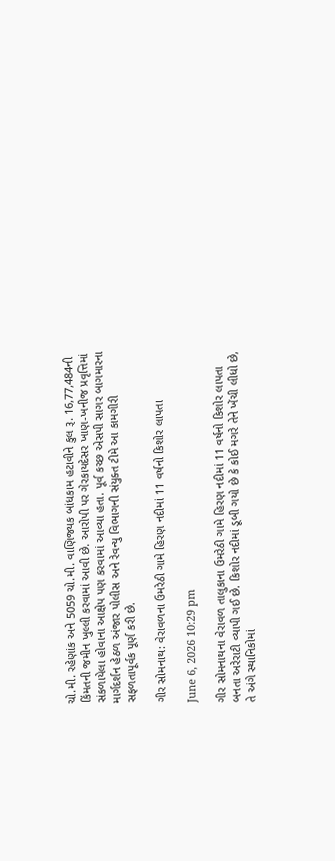ચો.મી. રહેણાંક અને 5059 ચો.મી. વાણિજ્યક બાંધકામ હટાવીને કુલ રૂ. 16,77,484ની કિંમતની જમીન ખુલ્લી કરવામાં આવી છે. આરોપી પર ગેરકાયદેસર ખાણ-ખનીજ પ્રવૃત્તિમાં સંકળાયેલા હોવાના આક્ષેપ પણ કરવામાં આવ્યા હતા. પૂર્વ કચ્છ એસપી સાગર બાગમારના માર્ગદર્શન હેઠળ અંજાર પોલીસ અને રેવન્યુ વિભાગની સંયુક્ત ટીમે આ કામગીરી સફળતાપૂર્વક પૂર્ણ કરી છે.

ગીર સોમનાથ: વેરાવળના ઉમરેઠી ગામે હિરણ નદીમાં 11 વર્ષનો કિશોર લાપતા

June 6, 2026 10:29 pm

ગીર સોમનાથના વેરાવળ તાલુકાના ઉમરેઠી ગામે હિરણ નદીમાં 11 વર્ષનો કિશોર લાપતા બનતા અરેરાટી વ્યાપી ગઈ છે. કિશોર નદીમાં ડૂબી ગયો છે કે કોઈ મગરે તેને ખેંચી લીધો છે, તે અંગે સ્થાનિકોમાં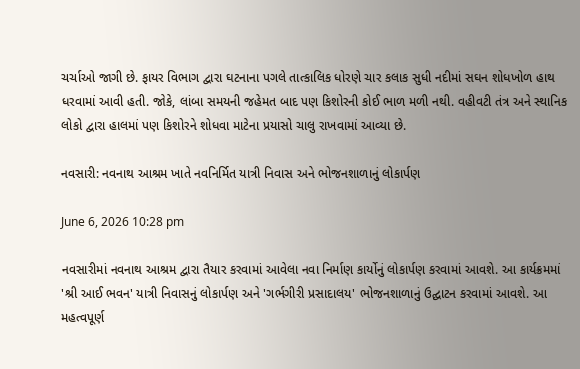ચર્ચાઓ જાગી છે. ફાયર વિભાગ દ્વારા ઘટનાના પગલે તાત્કાલિક ધોરણે ચાર કલાક સુધી નદીમાં સઘન શોધખોળ હાથ ધરવામાં આવી હતી. જોકે, લાંબા સમયની જહેમત બાદ પણ કિશોરની કોઈ ભાળ મળી નથી. વહીવટી તંત્ર અને સ્થાનિક લોકો દ્વારા હાલમાં પણ કિશોરને શોધવા માટેના પ્રયાસો ચાલુ રાખવામાં આવ્યા છે.

નવસારી: નવનાથ આશ્રમ ખાતે નવનિર્મિત યાત્રી નિવાસ અને ભોજનશાળાનું લોકાર્પણ

June 6, 2026 10:28 pm

નવસારીમાં નવનાથ આશ્રમ દ્વારા તૈયાર કરવામાં આવેલા નવા નિર્માણ કાર્યોનું લોકાર્પણ કરવામાં આવશે. આ કાર્યક્રમમાં 'શ્રી આઈ ભવન' યાત્રી નિવાસનું લોકાર્પણ અને 'ગર્ભગીરી પ્રસાદાલય' ભોજનશાળાનું ઉદ્ઘાટન કરવામાં આવશે. આ મહત્વપૂર્ણ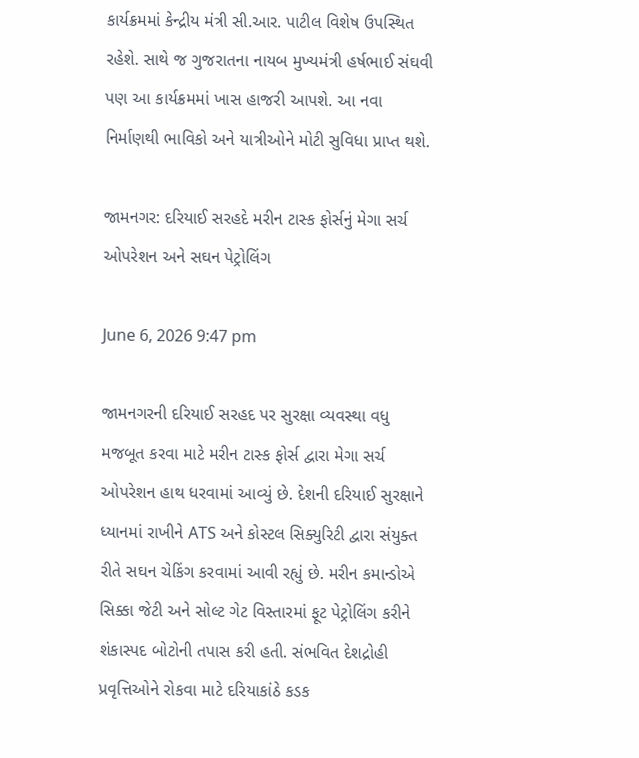કાર્યક્રમમાં કેન્દ્રીય મંત્રી સી.આર. પાટીલ વિશેષ ઉપસ્થિત રહેશે. સાથે જ ગુજરાતના નાયબ મુખ્યમંત્રી હર્ષભાઈ સંઘવી પણ આ કાર્યક્રમમાં ખાસ હાજરી આપશે. આ નવા નિર્માણથી ભાવિકો અને યાત્રીઓને મોટી સુવિધા પ્રાપ્ત થશે.

જામનગર: દરિયાઈ સરહદે મરીન ટાસ્ક ફોર્સનું મેગા સર્ચ ઓપરેશન અને સઘન પેટ્રોલિંગ

June 6, 2026 9:47 pm

જામનગરની દરિયાઈ સરહદ પર સુરક્ષા વ્યવસ્થા વધુ મજબૂત કરવા માટે મરીન ટાસ્ક ફોર્સ દ્વારા મેગા સર્ચ ઓપરેશન હાથ ધરવામાં આવ્યું છે. દેશની દરિયાઈ સુરક્ષાને ધ્યાનમાં રાખીને ATS અને કોસ્ટલ સિક્યુરિટી દ્વારા સંયુક્ત રીતે સઘન ચેકિંગ કરવામાં આવી રહ્યું છે. મરીન કમાન્ડોએ સિક્કા જેટી અને સોલ્ટ ગેટ વિસ્તારમાં ફૂટ પેટ્રોલિંગ કરીને શંકાસ્પદ બોટોની તપાસ કરી હતી. સંભવિત દેશદ્રોહી પ્રવૃત્તિઓને રોકવા માટે દરિયાકાંઠે કડક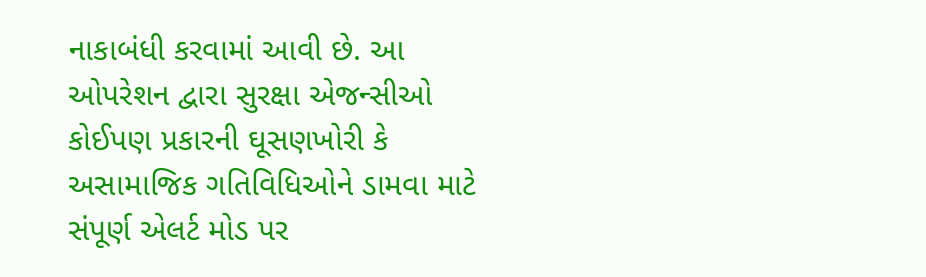નાકાબંધી કરવામાં આવી છે. આ ઓપરેશન દ્વારા સુરક્ષા એજન્સીઓ કોઈપણ પ્રકારની ઘૂસણખોરી કે અસામાજિક ગતિવિધિઓને ડામવા માટે સંપૂર્ણ એલર્ટ મોડ પર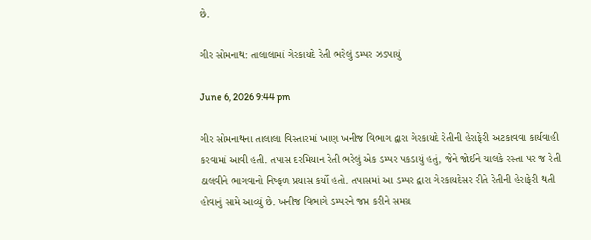છે.

ગીર સોમનાથ: તાલાલામાં ગેરકાયદે રેતી ભરેલું ડમ્પર ઝડપાયું

June 6, 2026 9:44 pm

ગીર સોમનાથના તાલાલા વિસ્તારમાં ખાણ ખનીજ વિભાગ દ્વારા ગેરકાયદે રેતીની હેરાફેરી અટકાવવા કાર્યવાહી કરવામાં આવી હતી. તપાસ દરમિયાન રેતી ભરેલું એક ડમ્પર પકડાયું હતું, જેને જોઈને ચાલકે રસ્તા પર જ રેતી ઠાલવીને ભાગવાનો નિષ્ફળ પ્રયાસ કર્યો હતો. તપાસમાં આ ડમ્પર દ્વારા ગેરકાયદેસર રીતે રેતીની હેરાફેરી થતી હોવાનું સામે આવ્યું છે. ખનીજ વિભાગે ડમ્પરને જપ્ત કરીને સમગ્ર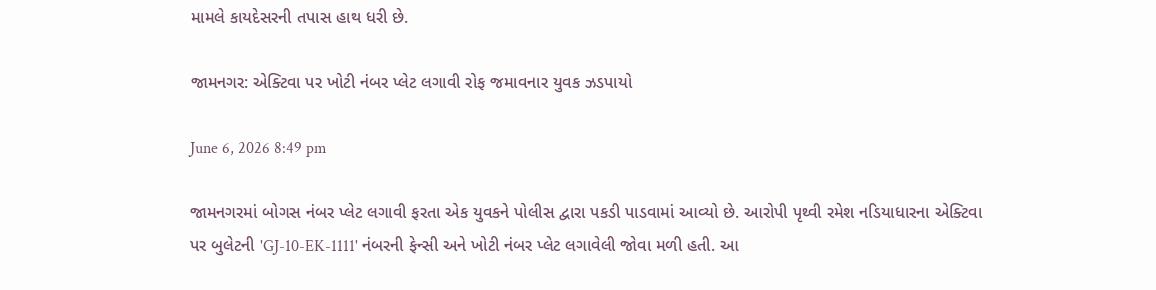મામલે કાયદેસરની તપાસ હાથ ધરી છે.

જામનગર: એક્ટિવા પર ખોટી નંબર પ્લેટ લગાવી રોફ જમાવનાર યુવક ઝડપાયો

June 6, 2026 8:49 pm

જામનગરમાં બોગસ નંબર પ્લેટ લગાવી ફરતા એક યુવકને પોલીસ દ્વારા પકડી પાડવામાં આવ્યો છે. આરોપી પૃથ્વી રમેશ નડિયાધારના એક્ટિવા પર બુલેટની 'GJ-10-EK-1111' નંબરની ફેન્સી અને ખોટી નંબર પ્લેટ લગાવેલી જોવા મળી હતી. આ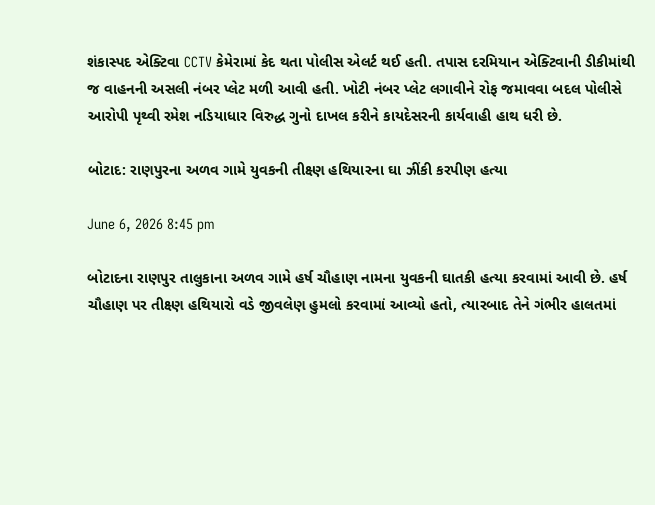શંકાસ્પદ એક્ટિવા CCTV કેમેરામાં કેદ થતા પોલીસ એલર્ટ થઈ હતી. તપાસ દરમિયાન એક્ટિવાની ડીકીમાંથી જ વાહનની અસલી નંબર પ્લેટ મળી આવી હતી. ખોટી નંબર પ્લેટ લગાવીને રોફ જમાવવા બદલ પોલીસે આરોપી પૃથ્વી રમેશ નડિયાધાર વિરુદ્ધ ગુનો દાખલ કરીને કાયદેસરની કાર્યવાહી હાથ ધરી છે.

બોટાદ: રાણપુરના અળવ ગામે યુવકની તીક્ષ્‍ણ હથિયારના ઘા ઝીંકી કરપીણ હત્યા

June 6, 2026 8:45 pm

બોટાદના રાણપુર તાલુકાના અળવ ગામે હર્ષ ચૌહાણ નામના યુવકની ઘાતકી હત્યા કરવામાં આવી છે. હર્ષ ચૌહાણ પર તીક્ષ્‍ણ હથિયારો વડે જીવલેણ હુમલો કરવામાં આવ્યો હતો, ત્યારબાદ તેને ગંભીર હાલતમાં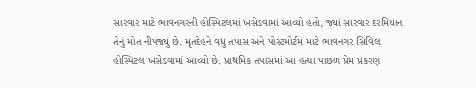સારવાર માટે ભાવનગરની હોસ્પિટલમાં ખસેડવામાં આવ્યો હતો, જ્યાં સારવાર દરમિયાન તેનું મોત નીપજ્યું છે. મૃતદેહને વધુ તપાસ અને પોસ્ટમોર્ટમ માટે ભાવનગર સિવિલ હોસ્પિટલ ખસેડવામાં આવ્યો છે. પ્રાથમિક તપાસમાં આ હત્યા પાછળ પ્રેમ પ્રકરણ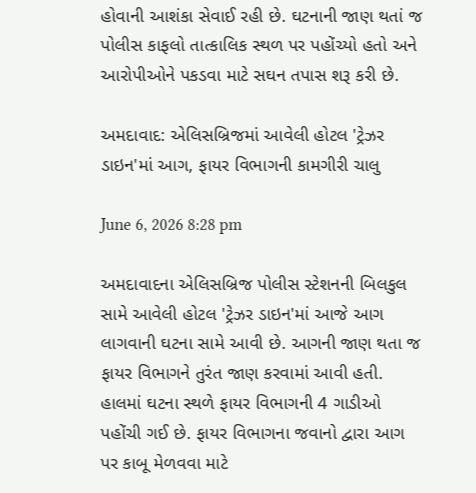હોવાની આશંકા સેવાઈ રહી છે. ઘટનાની જાણ થતાં જ પોલીસ કાફલો તાત્કાલિક સ્થળ પર પહોંચ્યો હતો અને આરોપીઓને પકડવા માટે સઘન તપાસ શરૂ કરી છે.

અમદાવાદ: એલિસબ્રિજમાં આવેલી હોટલ 'ટ્રેઝર ડાઇન'માં આગ, ફાયર વિભાગની કામગીરી ચાલુ

June 6, 2026 8:28 pm

અમદાવાદના એલિસબ્રિજ પોલીસ સ્ટેશનની બિલકુલ સામે આવેલી હોટલ 'ટ્રેઝર ડાઇન'માં આજે આગ લાગવાની ઘટના સામે આવી છે. આગની જાણ થતા જ ફાયર વિભાગને તુરંત જાણ કરવામાં આવી હતી. હાલમાં ઘટના સ્થળે ફાયર વિભાગની 4 ગાડીઓ પહોંચી ગઈ છે. ફાયર વિભાગના જવાનો દ્વારા આગ પર કાબૂ મેળવવા માટે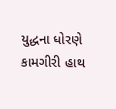યુદ્ધના ધોરણે કામગીરી હાથ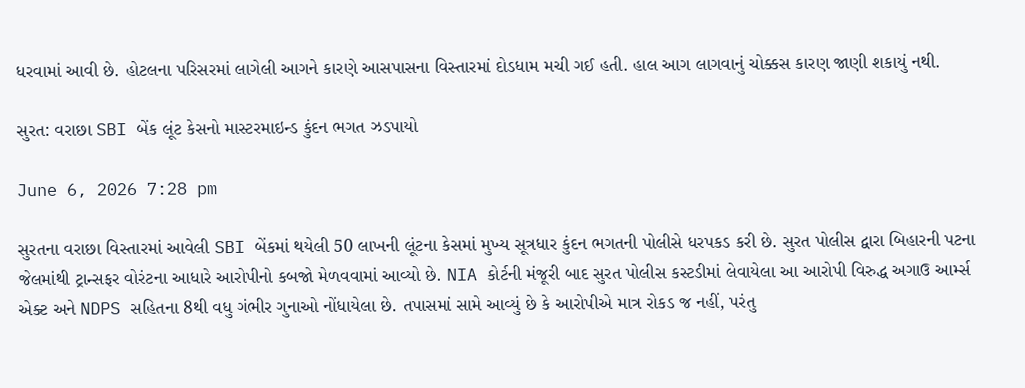ધરવામાં આવી છે. હોટલના પરિસરમાં લાગેલી આગને કારણે આસપાસના વિસ્તારમાં દોડધામ મચી ગઈ હતી. હાલ આગ લાગવાનું ચોક્કસ કારણ જાણી શકાયું નથી.

સુરત: વરાછા SBI બેંક લૂંટ કેસનો માસ્ટરમાઇન્ડ કુંદન ભગત ઝડપાયો

June 6, 2026 7:28 pm

સુરતના વરાછા વિસ્તારમાં આવેલી SBI બેંકમાં થયેલી 50 લાખની લૂંટના કેસમાં મુખ્ય સૂત્રધાર કુંદન ભગતની પોલીસે ધરપકડ કરી છે. સુરત પોલીસ દ્વારા બિહારની પટના જેલમાંથી ટ્રાન્સફર વોરંટના આધારે આરોપીનો કબજો મેળવવામાં આવ્યો છે. NIA કોર્ટની મંજૂરી બાદ સુરત પોલીસ કસ્ટડીમાં લેવાયેલા આ આરોપી વિરુદ્ધ અગાઉ આર્મ્સ એક્ટ અને NDPS સહિતના 8થી વધુ ગંભીર ગુનાઓ નોંધાયેલા છે. તપાસમાં સામે આવ્યું છે કે આરોપીએ માત્ર રોકડ જ નહીં, પરંતુ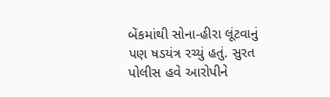બેંકમાંથી સોના-હીરા લૂંટવાનું પણ ષડયંત્ર રચ્યું હતું. સુરત પોલીસ હવે આરોપીને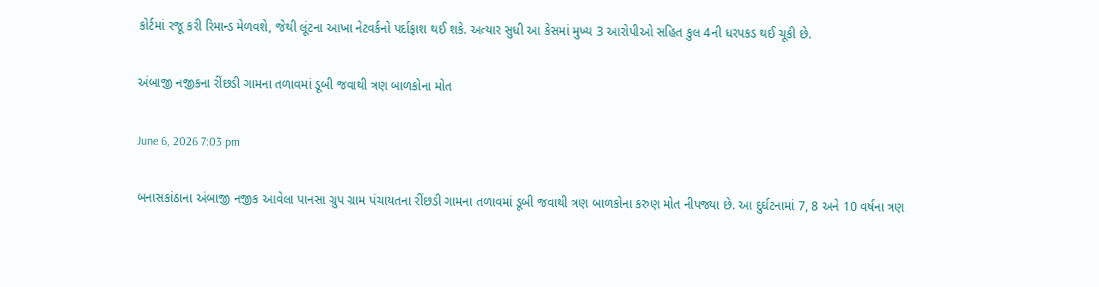કોર્ટમાં રજૂ કરી રિમાન્ડ મેળવશે, જેથી લૂંટના આખા નેટવર્કનો પર્દાફાશ થઈ શકે. અત્યાર સુધી આ કેસમાં મુખ્ય 3 આરોપીઓ સહિત કુલ 4ની ધરપકડ થઈ ચૂકી છે.

અંબાજી નજીકના રીંછડી ગામના તળાવમાં ડૂબી જવાથી ત્રણ બાળકોના મોત

June 6, 2026 7:03 pm

બનાસકાંઠાના અંબાજી નજીક આવેલા પાનસા ગ્રુપ ગ્રામ પંચાયતના રીંછડી ગામના તળાવમાં ડૂબી જવાથી ત્રણ બાળકોના કરુણ મોત નીપજ્યા છે. આ દુર્ઘટનામાં 7, 8 અને 10 વર્ષના ત્રણ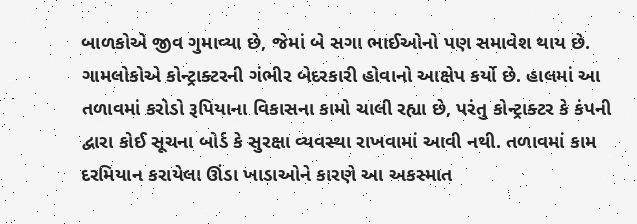બાળકોએ જીવ ગુમાવ્યા છે, જેમાં બે સગા ભાઈઓનો પણ સમાવેશ થાય છે. ગામલોકોએ કોન્ટ્રાક્ટરની ગંભીર બેદરકારી હોવાનો આક્ષેપ કર્યો છે. હાલમાં આ તળાવમાં કરોડો રૂપિયાના વિકાસના કામો ચાલી રહ્યા છે, પરંતુ કોન્ટ્રાક્ટર કે કંપની દ્વારા કોઈ સૂચના બોર્ડ કે સુરક્ષા વ્યવસ્થા રાખવામાં આવી નથી. તળાવમાં કામ દરમિયાન કરાયેલા ઊંડા ખાડાઓને કારણે આ અકસ્માત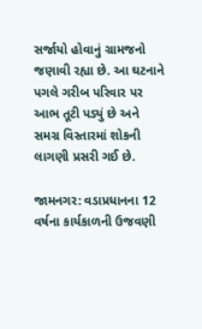સર્જાયો હોવાનું ગ્રામજનો જણાવી રહ્યા છે. આ ઘટનાને પગલે ગરીબ પરિવાર પર આભ તૂટી પડ્યું છે અને સમગ્ર વિસ્તારમાં શોકની લાગણી પ્રસરી ગઈ છે.

જામનગર: વડાપ્રધાનના 12 વર્ષના કાર્યકાળની ઉજવણી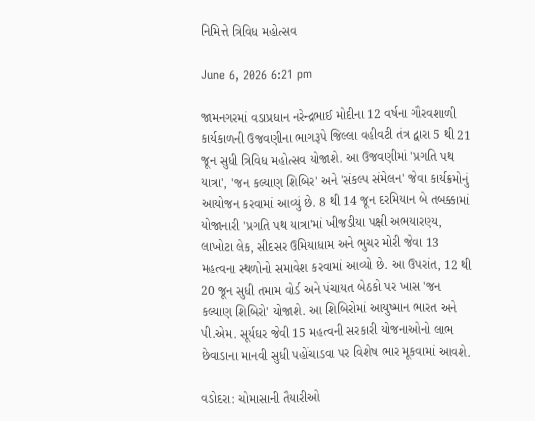નિમિત્તે ત્રિવિધ મહોત્સવ

June 6, 2026 6:21 pm

જામનગરમાં વડાપ્રધાન નરેન્દ્રભાઈ મોદીના 12 વર્ષના ગૌરવશાળી કાર્યકાળની ઉજવણીના ભાગરૂપે જિલ્લા વહીવટી તંત્ર દ્વારા 5 થી 21 જૂન સુધી ત્રિવિધ મહોત્સવ યોજાશે. આ ઉજવણીમાં 'પ્રગતિ પથ યાત્રા', 'જન કલ્યાણ શિબિર' અને 'સંકલ્પ સંમેલન' જેવા કાર્યક્રમોનું આયોજન કરવામાં આવ્યું છે. 8 થી 14 જૂન દરમિયાન બે તબક્કામાં યોજાનારી 'પ્રગતિ પથ યાત્રા'માં ખીજડીયા પક્ષી અભયારણ્ય, લાખોટા લેક, સીદસર ઉમિયાધામ અને ભુચર મોરી જેવા 13 મહત્વના સ્થળોનો સમાવેશ કરવામાં આવ્યો છે. આ ઉપરાંત, 12 થી 20 જૂન સુધી તમામ વોર્ડ અને પંચાયત બેઠકો પર ખાસ 'જન કલ્યાણ શિબિરો' યોજાશે. આ શિબિરોમાં આયુષ્માન ભારત અને પી.એમ. સૂર્યઘર જેવી 15 મહત્વની સરકારી યોજનાઓનો લાભ છેવાડાના માનવી સુધી પહોંચાડવા પર વિશેષ ભાર મૂકવામાં આવશે.

વડોદરા: ચોમાસાની તૈયારીઓ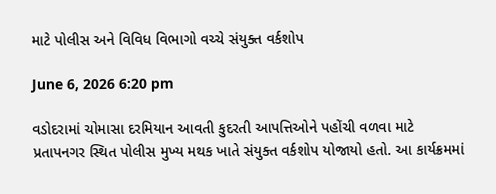માટે પોલીસ અને વિવિધ વિભાગો વચ્ચે સંયુક્ત વર્કશોપ

June 6, 2026 6:20 pm

વડોદરામાં ચોમાસા દરમિયાન આવતી કુદરતી આપત્તિઓને પહોંચી વળવા માટે પ્રતાપનગર સ્થિત પોલીસ મુખ્ય મથક ખાતે સંયુક્ત વર્કશોપ યોજાયો હતો. આ કાર્યક્રમમાં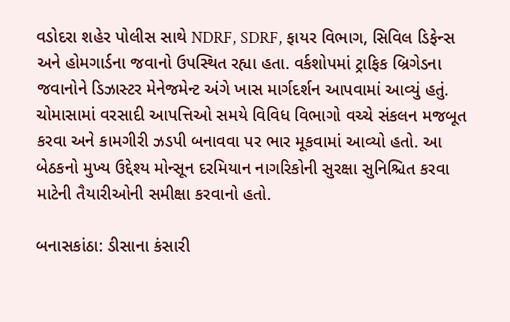વડોદરા શહેર પોલીસ સાથે NDRF, SDRF, ફાયર વિભાગ, સિવિલ ડિફેન્સ અને હોમગાર્ડના જવાનો ઉપસ્થિત રહ્યા હતા. વર્કશોપમાં ટ્રાફિક બ્રિગેડના જવાનોને ડિઝાસ્ટર મેનેજમેન્ટ અંગે ખાસ માર્ગદર્શન આપવામાં આવ્યું હતું. ચોમાસામાં વરસાદી આપત્તિઓ સમયે વિવિધ વિભાગો વચ્ચે સંકલન મજબૂત કરવા અને કામગીરી ઝડપી બનાવવા પર ભાર મૂકવામાં આવ્યો હતો. આ બેઠકનો મુખ્ય ઉદ્દેશ્ય મોન્સૂન દરમિયાન નાગરિકોની સુરક્ષા સુનિશ્ચિત કરવા માટેની તૈયારીઓની સમીક્ષા કરવાનો હતો.

બનાસકાંઠા: ડીસાના કંસારી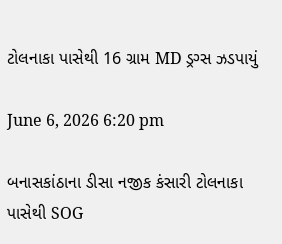ટોલનાકા પાસેથી 16 ગ્રામ MD ડ્રગ્સ ઝડપાયું

June 6, 2026 6:20 pm

બનાસકાંઠાના ડીસા નજીક કંસારી ટોલનાકા પાસેથી SOG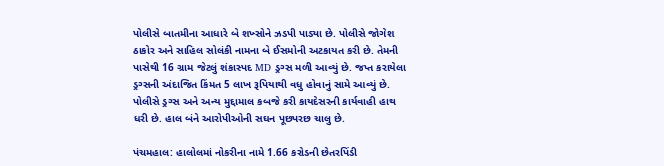પોલીસે બાતમીના આધારે બે શખ્સોને ઝડપી પાડ્યા છે. પોલીસે જોગેશ ઠાકોર અને સાહિલ સોલંકી નામના બે ઈસમોની અટકાયત કરી છે. તેમની પાસેથી 16 ગ્રામ જેટલું શંકાસ્પદ MD ડ્રગ્સ મળી આવ્યું છે. જપ્ત કરાયેલા ડ્રગ્સની અંદાજિત કિંમત 5 લાખ રૂપિયાથી વધુ હોવાનું સામે આવ્યું છે. પોલીસે ડ્રગ્સ અને અન્ય મુદ્દામાલ કબજે કરી કાયદેસરની કાર્યવાહી હાથ ધરી છે. હાલ બંને આરોપીઓની સઘન પૂછપરછ ચાલુ છે.

પંચમહાલ: હાલોલમાં નોકરીના નામે 1.66 કરોડની છેતરપિંડી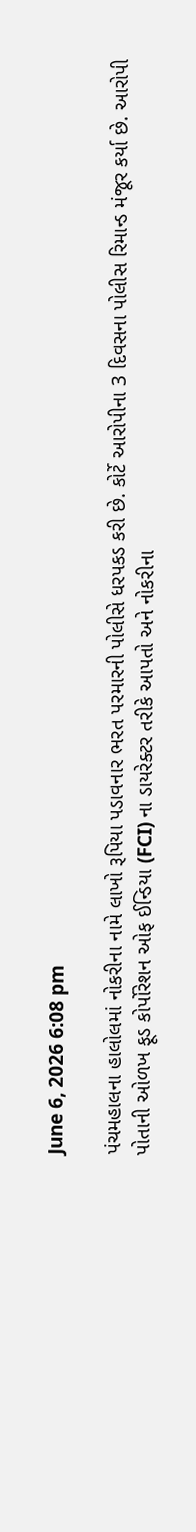June 6, 2026 6:08 pm

પંચમહાલના હાલોલમાં નોકરીના નામે લાખો રૂપિયા પડાવનાર ભરત પરમારની પોલીસે ધરપકડ કરી છે. કોર્ટે આરોપીના 3 દિવસના પોલીસ રિમાન્ડ મંજૂર કર્યા છે. આરોપી પોતાની ઓળખ ફૂડ કોર્પોરેશન ઓફ ઈન્ડિયા (FCI) ના ડાયરેક્ટર તરીકે આપતો અને નોકરીના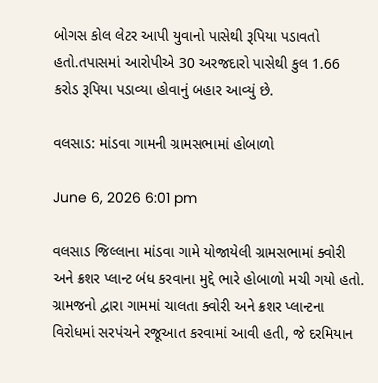બોગસ કોલ લેટર આપી યુવાનો પાસેથી રૂપિયા પડાવતો હતો.તપાસમાં આરોપીએ 30 અરજદારો પાસેથી કુલ 1.66 કરોડ રૂપિયા પડાવ્યા હોવાનું બહાર આવ્યું છે.

વલસાડ: માંડવા ગામની ગ્રામસભામાં હોબાળો

June 6, 2026 6:01 pm

વલસાડ જિલ્લાના માંડવા ગામે યોજાયેલી ગ્રામસભામાં ક્વોરી અને ક્રશર પ્લાન્ટ બંધ કરવાના મુદ્દે ભારે હોબાળો મચી ગયો હતો. ગ્રામજનો દ્વારા ગામમાં ચાલતા ક્વોરી અને ક્રશર પ્લાન્ટના વિરોધમાં સરપંચને રજૂઆત કરવામાં આવી હતી, જે દરમિયાન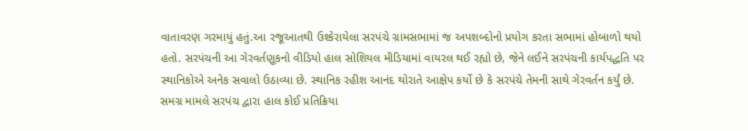વાતાવરણ ગરમાયું હતું.આ રજૂઆતથી ઉશ્કેરાયેલા સરપંચે ગ્રામસભામાં જ અપશબ્દોનો પ્રયોગ કરતા સભામાં હોબાળો થયો હતો. સરપંચની આ ગેરવર્તણૂકનો વીડિયો હાલ સોશિયલ મીડિયામાં વાયરલ થઈ રહ્યો છે, જેને લઈને સરપંચની કાર્યપદ્ધતિ પર સ્થાનિકોએ અનેક સવાલો ઉઠાવ્યા છે. સ્થાનિક રહીશ આનંદ થોરાતે આક્ષેપ કર્યો છે કે સરપંચે તેમની સાથે ગેરવર્તન કર્યું છે. સમગ્ર મામલે સરપંચ દ્વારા હાલ કોઈ પ્રતિક્રિયા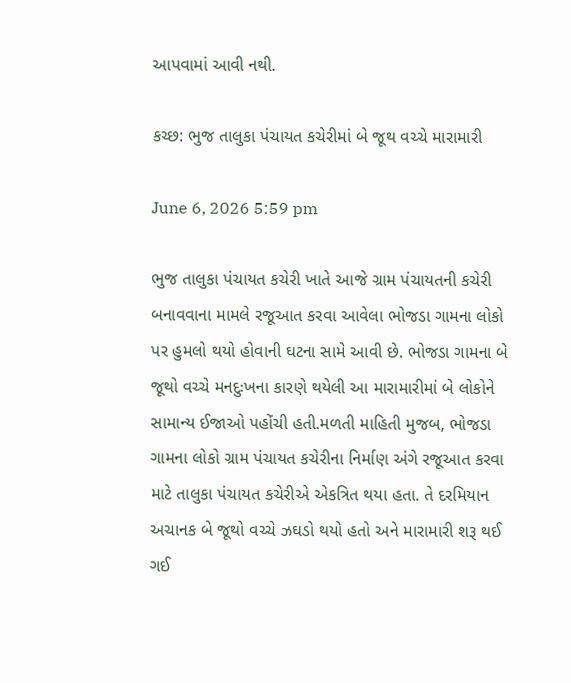આપવામાં આવી નથી.

કચ્છ: ભુજ તાલુકા પંચાયત કચેરીમાં બે જૂથ વચ્ચે મારામારી

June 6, 2026 5:59 pm

ભુજ તાલુકા પંચાયત કચેરી ખાતે આજે ગ્રામ પંચાયતની કચેરી બનાવવાના મામલે રજૂઆત કરવા આવેલા ભોજડા ગામના લોકો પર હુમલો થયો હોવાની ઘટના સામે આવી છે. ભોજડા ગામના બે જૂથો વચ્ચે મનદુઃખના કારણે થયેલી આ મારામારીમાં બે લોકોને સામાન્ય ઈજાઓ પહોંચી હતી.મળતી માહિતી મુજબ, ભોજડા ગામના લોકો ગ્રામ પંચાયત કચેરીના નિર્માણ અંગે રજૂઆત કરવા માટે તાલુકા પંચાયત કચેરીએ એકત્રિત થયા હતા. તે દરમિયાન અચાનક બે જૂથો વચ્ચે ઝઘડો થયો હતો અને મારામારી શરૂ થઈ ગઈ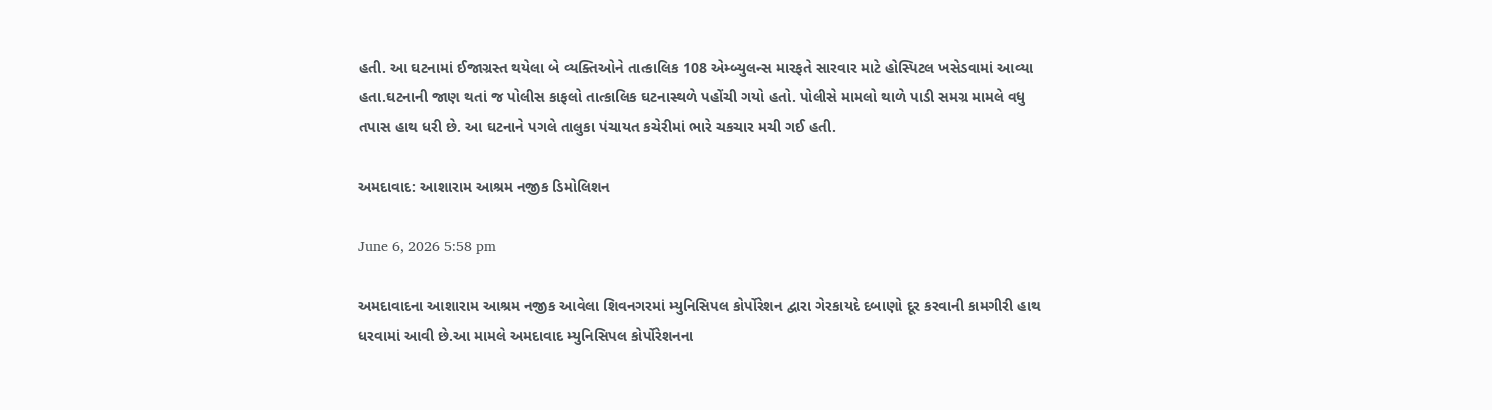હતી. આ ઘટનામાં ઈજાગ્રસ્ત થયેલા બે વ્યક્તિઓને તાત્કાલિક 108 એમ્બ્યુલન્સ મારફતે સારવાર માટે હોસ્પિટલ ખસેડવામાં આવ્યા હતા.ઘટનાની જાણ થતાં જ પોલીસ કાફલો તાત્કાલિક ઘટનાસ્થળે પહોંચી ગયો હતો. પોલીસે મામલો થાળે પાડી સમગ્ર મામલે વધુ તપાસ હાથ ધરી છે. આ ઘટનાને પગલે તાલુકા પંચાયત કચેરીમાં ભારે ચકચાર મચી ગઈ હતી.

અમદાવાદ: આશારામ આશ્રમ નજીક ડિમોલિશન

June 6, 2026 5:58 pm

અમદાવાદના આશારામ આશ્રમ નજીક આવેલા શિવનગરમાં મ્યુનિસિપલ કોર્પોરેશન દ્વારા ગેરકાયદે દબાણો દૂર કરવાની કામગીરી હાથ ધરવામાં આવી છે.આ મામલે અમદાવાદ મ્યુનિસિપલ કોર્પોરેશનના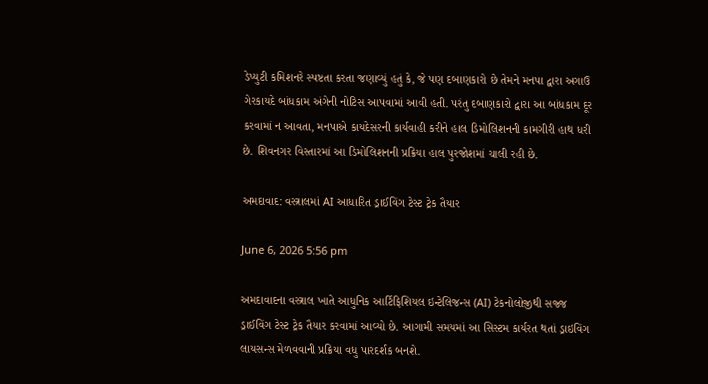ડેપ્યુટી કમિશનરે સ્પષ્ટતા કરતા જણાવ્યું હતું કે, જે પણ દબાણકારો છે તેમને મનપા દ્વારા અગાઉ ગેરકાયદે બાંધકામ અંગેની નોટિસ આપવામાં આવી હતી. પરંતુ દબાણકારો દ્વારા આ બાંધકામ દૂર કરવામાં ન આવતા, મનપાએ કાયદેસરની કાર્યવાહી કરીને હાલ ડિમોલિશનની કામગીરી હાથ ધરી છે. શિવનગર વિસ્તારમાં આ ડિમોલિશનની પ્રક્રિયા હાલ પુરજોશમાં ચાલી રહી છે.

અમદાવાદ: વસ્ત્રાલમાં AI આધારિત ડ્રાઈવિંગ ટેસ્ટ ટ્રેક તૈયાર

June 6, 2026 5:56 pm

અમદાવાદના વસ્ત્રાલ ખાતે આધુનિક આર્ટિફિશિયલ ઇન્ટેલિજન્સ (AI) ટેકનોલોજીથી સજ્જ ડ્રાઈવિંગ ટેસ્ટ ટ્રેક તૈયાર કરવામાં આવ્યો છે. આગામી સમયમાં આ સિસ્ટમ કાર્યરત થતાં ડ્રાઇવિંગ લાયસન્સ મેળવવાની પ્રક્રિયા વધુ પારદર્શક બનશે.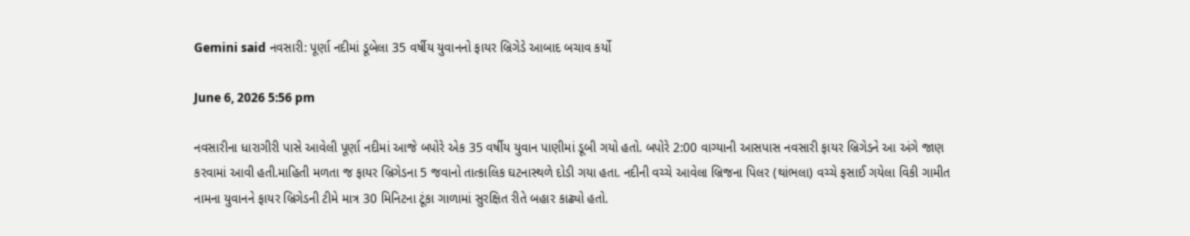Gemini said નવસારી: પૂર્ણા નદીમાં ડૂબેલા 35 વર્ષીય યુવાનનો ફાયર બ્રિગેડે આબાદ બચાવ કર્યો

June 6, 2026 5:56 pm

નવસારીના ધારાગીરી પાસે આવેલી પૂર્ણા નદીમાં આજે બપોરે એક 35 વર્ષીય યુવાન પાણીમાં ડૂબી ગયો હતો. બપોરે 2:00 વાગ્યાની આસપાસ નવસારી ફાયર બ્રિગેડને આ અંગે જાણ કરવામાં આવી હતી.માહિતી મળતા જ ફાયર બ્રિગેડના 5 જવાનો તાત્કાલિક ઘટનાસ્થળે દોડી ગયા હતા. નદીની વચ્ચે આવેલા બ્રિજના પિલર (થાંભલા) વચ્ચે ફસાઈ ગયેલા વિકી ગામીત નામના યુવાનને ફાયર બ્રિગેડની ટીમે માત્ર 30 મિનિટના ટૂંકા ગાળામાં સુરક્ષિત રીતે બહાર કાઢ્યો હતો.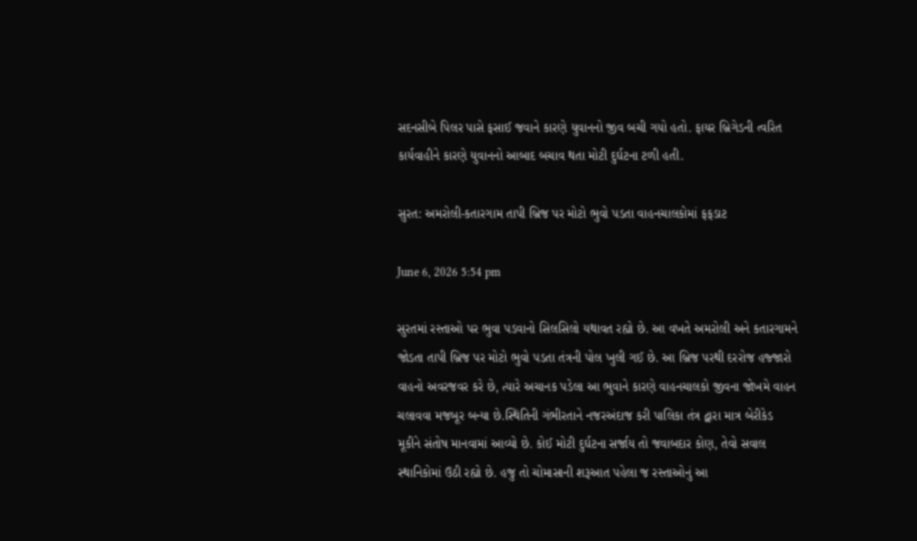સદનસીબે પિલર પાસે ફસાઈ જવાને કારણે યુવાનનો જીવ બચી ગયો હતો. ફાયર બ્રિગેડની ત્વરિત કાર્યવાહીને કારણે યુવાનનો આબાદ બચાવ થતા મોટી દુર્ઘટના ટળી હતી.

સુરત: અમરોલી-કતારગામ તાપી બ્રિજ પર મોટો ભુવો પડતા વાહનચાલકોમાં ફફડાટ

June 6, 2026 5:54 pm

સુરતમાં રસ્તાઓ પર ભુવા પડવાનો સિલસિલો યથાવત રહ્યો છે. આ વખતે અમરોલી અને કતારગામને જોડતા તાપી બ્રિજ પર મોટો ભુવો પડતા તંત્રની પોલ ખુલી ગઈ છે. આ બ્રિજ પરથી દરરોજ હજ્જારો વાહનો અવરજવર કરે છે, ત્યારે અચાનક પડેલા આ ભુવાને કારણે વાહનચાલકો જીવના જોખમે વાહન ચલાવવા મજબૂર બન્યા છે.સ્થિતિની ગંભીરતાને નજરઅંદાજ કરી પાલિકા તંત્ર દ્વારા માત્ર બેરીકેડ મૂકીને સંતોષ માનવામાં આવ્યો છે. કોઈ મોટી દુર્ઘટના સર્જાય તો જવાબદાર કોણ, તેવો સવાલ સ્થાનિકોમાં ઉઠી રહ્યો છે. હજુ તો ચોમાસાની શરૂઆત પહેલા જ રસ્તાઓનું આ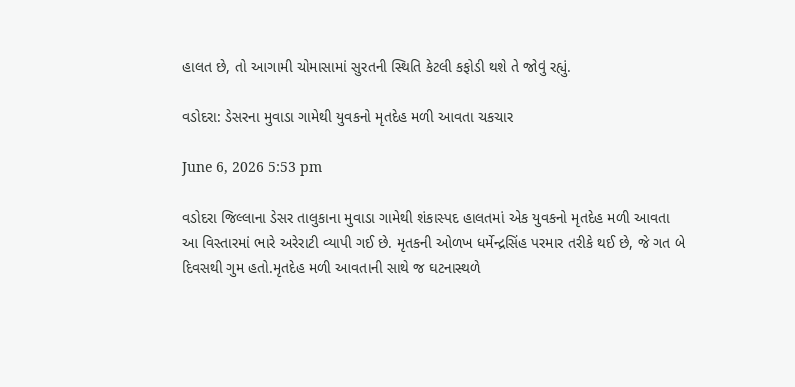હાલત છે, તો આગામી ચોમાસામાં સુરતની સ્થિતિ કેટલી કફોડી થશે તે જોવું રહ્યું.

વડોદરા: ડેસરના મુવાડા ગામેથી યુવકનો મૃતદેહ મળી આવતા ચકચાર

June 6, 2026 5:53 pm

વડોદરા જિલ્લાના ડેસર તાલુકાના મુવાડા ગામેથી શંકાસ્પદ હાલતમાં એક યુવકનો મૃતદેહ મળી આવતા આ વિસ્તારમાં ભારે અરેરાટી વ્યાપી ગઈ છે. મૃતકની ઓળખ ધર્મેન્દ્રસિંહ પરમાર તરીકે થઈ છે, જે ગત બે દિવસથી ગુમ હતો.મૃતદેહ મળી આવતાની સાથે જ ઘટનાસ્થળે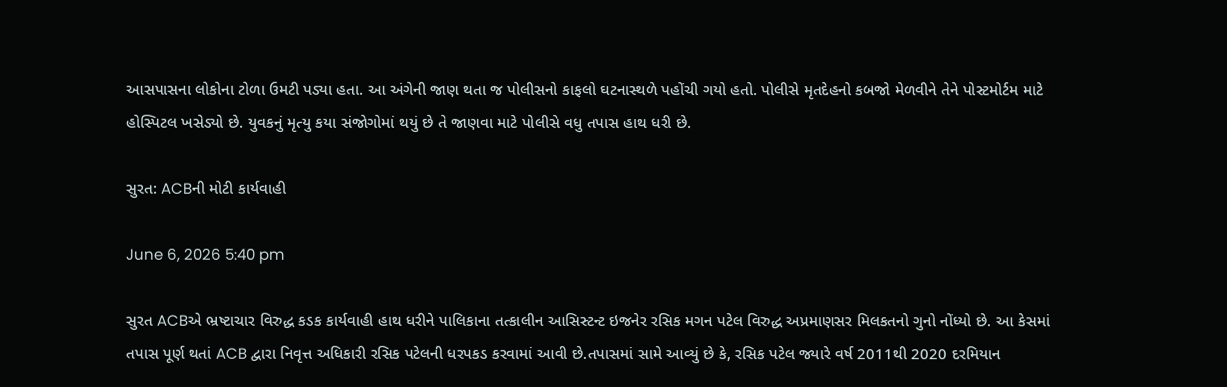આસપાસના લોકોના ટોળા ઉમટી પડ્યા હતા. આ અંગેની જાણ થતા જ પોલીસનો કાફલો ઘટનાસ્થળે પહોંચી ગયો હતો. પોલીસે મૃતદેહનો કબજો મેળવીને તેને પોસ્ટમોર્ટમ માટે હોસ્પિટલ ખસેડ્યો છે. યુવકનું મૃત્યુ કયા સંજોગોમાં થયું છે તે જાણવા માટે પોલીસે વધુ તપાસ હાથ ધરી છે.

સુરત: ACBની મોટી કાર્યવાહી

June 6, 2026 5:40 pm

સુરત ACBએ ભ્રષ્ટાચાર વિરુદ્ધ કડક કાર્યવાહી હાથ ધરીને પાલિકાના તત્કાલીન આસિસ્ટન્ટ ઇજનેર રસિક મગન પટેલ વિરુદ્ધ અપ્રમાણસર મિલકતનો ગુનો નોંધ્યો છે. આ કેસમાં તપાસ પૂર્ણ થતાં ACB દ્વારા નિવૃત્ત અધિકારી રસિક પટેલની ધરપકડ કરવામાં આવી છે.તપાસમાં સામે આવ્યું છે કે, રસિક પટેલ જ્યારે વર્ષ 2011થી 2020 દરમિયાન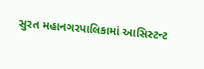સુરત મહાનગરપાલિકામાં આસિસ્ટન્ટ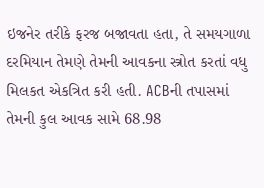ઇજનેર તરીકે ફરજ બજાવતા હતા, તે સમયગાળા દરમિયાન તેમણે તેમની આવકના સ્ત્રોત કરતાં વધુ મિલકત એકત્રિત કરી હતી. ACBની તપાસમાં તેમની કુલ આવક સામે 68.98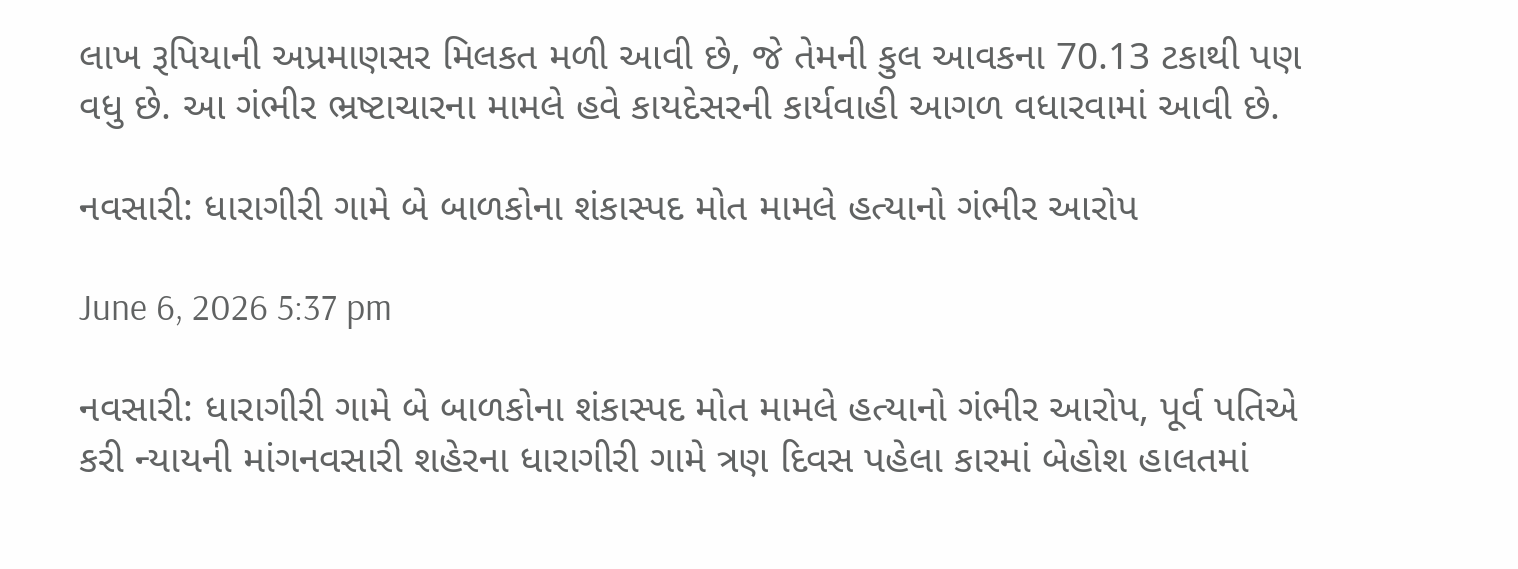લાખ રૂપિયાની અપ્રમાણસર મિલકત મળી આવી છે, જે તેમની કુલ આવકના 70.13 ટકાથી પણ વધુ છે. આ ગંભીર ભ્રષ્ટાચારના મામલે હવે કાયદેસરની કાર્યવાહી આગળ વધારવામાં આવી છે.

નવસારી: ધારાગીરી ગામે બે બાળકોના શંકાસ્પદ મોત મામલે હત્યાનો ગંભીર આરોપ

June 6, 2026 5:37 pm

નવસારી: ધારાગીરી ગામે બે બાળકોના શંકાસ્પદ મોત મામલે હત્યાનો ગંભીર આરોપ, પૂર્વ પતિએ કરી ન્યાયની માંગનવસારી શહેરના ધારાગીરી ગામે ત્રણ દિવસ પહેલા કારમાં બેહોશ હાલતમાં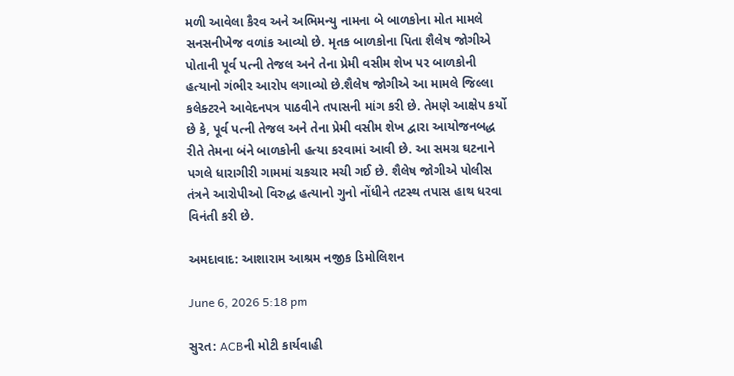મળી આવેલા કૈરવ અને અભિમન્યુ નામના બે બાળકોના મોત મામલે સનસનીખેજ વળાંક આવ્યો છે. મૃતક બાળકોના પિતા શૈલેષ જોગીએ પોતાની પૂર્વ પત્ની તેજલ અને તેના પ્રેમી વસીમ શેખ પર બાળકોની હત્યાનો ગંભીર આરોપ લગાવ્યો છે.શૈલેષ જોગીએ આ મામલે જિલ્લા કલેક્ટરને આવેદનપત્ર પાઠવીને તપાસની માંગ કરી છે. તેમણે આક્ષેપ કર્યો છે કે, પૂર્વ પત્ની તેજલ અને તેના પ્રેમી વસીમ શેખ દ્વારા આયોજનબદ્ધ રીતે તેમના બંને બાળકોની હત્યા કરવામાં આવી છે. આ સમગ્ર ઘટનાને પગલે ધારાગીરી ગામમાં ચકચાર મચી ગઈ છે. શૈલેષ જોગીએ પોલીસ તંત્રને આરોપીઓ વિરુદ્ધ હત્યાનો ગુનો નોંધીને તટસ્થ તપાસ હાથ ધરવા વિનંતી કરી છે.

અમદાવાદ: આશારામ આશ્રમ નજીક ડિમોલિશન

June 6, 2026 5:18 pm

સુરત: ACBની મોટી કાર્યવાહી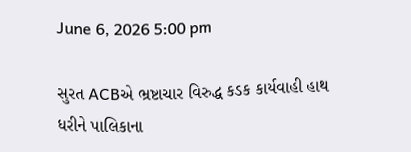June 6, 2026 5:00 pm

સુરત ACBએ ભ્રષ્ટાચાર વિરુદ્ધ કડક કાર્યવાહી હાથ ધરીને પાલિકાના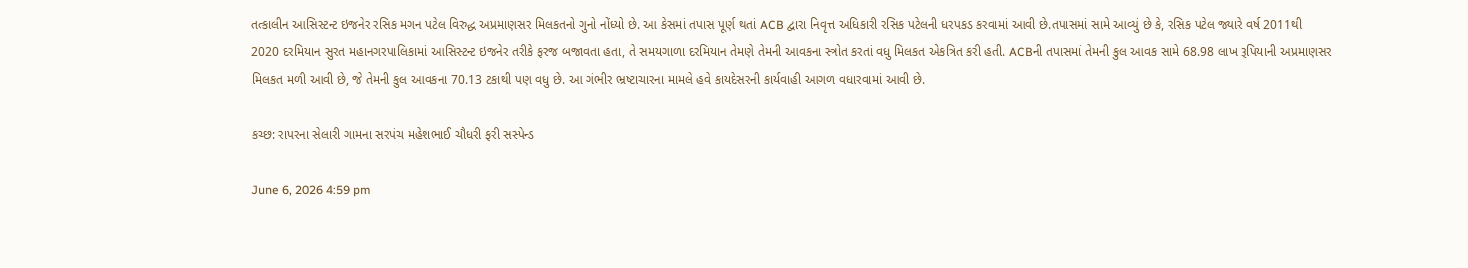તત્કાલીન આસિસ્ટન્ટ ઇજનેર રસિક મગન પટેલ વિરુદ્ધ અપ્રમાણસર મિલકતનો ગુનો નોંધ્યો છે. આ કેસમાં તપાસ પૂર્ણ થતાં ACB દ્વારા નિવૃત્ત અધિકારી રસિક પટેલની ધરપકડ કરવામાં આવી છે.તપાસમાં સામે આવ્યું છે કે, રસિક પટેલ જ્યારે વર્ષ 2011થી 2020 દરમિયાન સુરત મહાનગરપાલિકામાં આસિસ્ટન્ટ ઇજનેર તરીકે ફરજ બજાવતા હતા, તે સમયગાળા દરમિયાન તેમણે તેમની આવકના સ્ત્રોત કરતાં વધુ મિલકત એકત્રિત કરી હતી. ACBની તપાસમાં તેમની કુલ આવક સામે 68.98 લાખ રૂપિયાની અપ્રમાણસર મિલકત મળી આવી છે, જે તેમની કુલ આવકના 70.13 ટકાથી પણ વધુ છે. આ ગંભીર ભ્રષ્ટાચારના મામલે હવે કાયદેસરની કાર્યવાહી આગળ વધારવામાં આવી છે.

કચ્છ: રાપરના સેલારી ગામના સરપંચ મહેશભાઈ ચૌધરી ફરી સસ્પેન્ડ

June 6, 2026 4:59 pm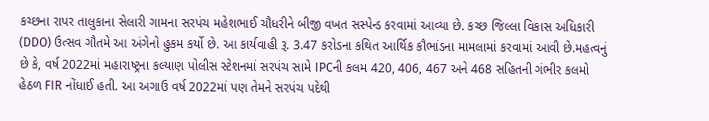કચ્છના રાપર તાલુકાના સેલારી ગામના સરપંચ મહેશભાઈ ચૌધરીને બીજી વખત સસ્પેન્ડ કરવામાં આવ્યા છે. કચ્છ જિલ્લા વિકાસ અધિકારી (DDO) ઉત્સવ ગૌતમે આ અંગેનો હુકમ કર્યો છે. આ કાર્યવાહી રૂ. 3.47 કરોડના કથિત આર્થિક કૌભાંડના મામલામાં કરવામાં આવી છે.મહત્વનું છે કે, વર્ષ 2022માં મહારાષ્ટ્રના કલ્યાણ પોલીસ સ્ટેશનમાં સરપંચ સામે IPCની કલમ 420, 406, 467 અને 468 સહિતની ગંભીર કલમો હેઠળ FIR નોંધાઈ હતી. આ અગાઉ વર્ષ 2022માં પણ તેમને સરપંચ પદેથી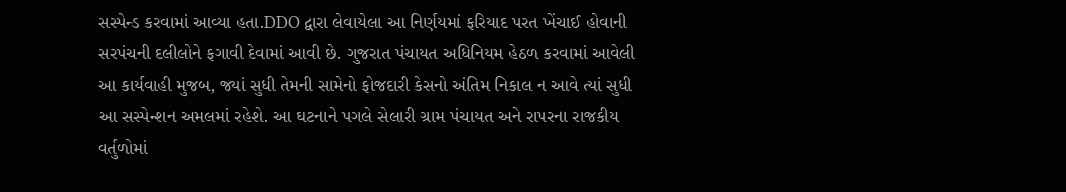સસ્પેન્ડ કરવામાં આવ્યા હતા.DDO દ્વારા લેવાયેલા આ નિર્ણયમાં ફરિયાદ પરત ખેંચાઈ હોવાની સરપંચની દલીલોને ફગાવી દેવામાં આવી છે. ગુજરાત પંચાયત અધિનિયમ હેઠળ કરવામાં આવેલી આ કાર્યવાહી મુજબ, જ્યાં સુધી તેમની સામેનો ફોજદારી કેસનો અંતિમ નિકાલ ન આવે ત્યાં સુધી આ સસ્પેન્શન અમલમાં રહેશે. આ ઘટનાને પગલે સેલારી ગ્રામ પંચાયત અને રાપરના રાજકીય વર્તુળોમાં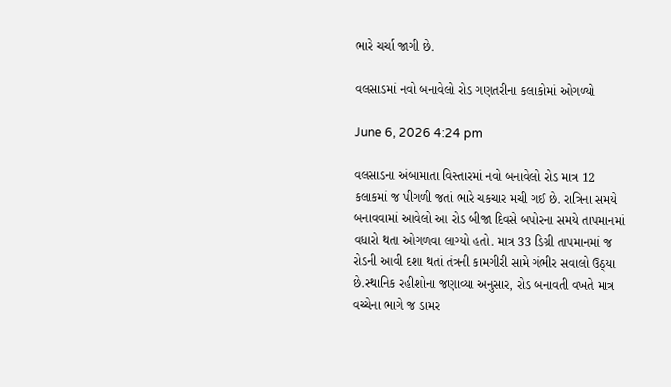ભારે ચર્ચા જાગી છે.

વલસાડમાં નવો બનાવેલો રોડ ગણતરીના કલાકોમાં ઓગળ્યો

June 6, 2026 4:24 pm

વલસાડના અંબામાતા વિસ્તારમાં નવો બનાવેલો રોડ માત્ર 12 કલાકમાં જ પીગળી જતાં ભારે ચકચાર મચી ગઈ છે. રાત્રિના સમયે બનાવવામાં આવેલો આ રોડ બીજા દિવસે બપોરના સમયે તાપમાનમાં વધારો થતા ઓગળવા લાગ્યો હતો. માત્ર 33 ડિગ્રી તાપમાનમાં જ રોડની આવી દશા થતાં તંત્રની કામગીરી સામે ગંભીર સવાલો ઉઠ્યા છે.સ્થાનિક રહીશોના જણાવ્યા અનુસાર, રોડ બનાવતી વખતે માત્ર વચ્ચેના ભાગે જ ડામર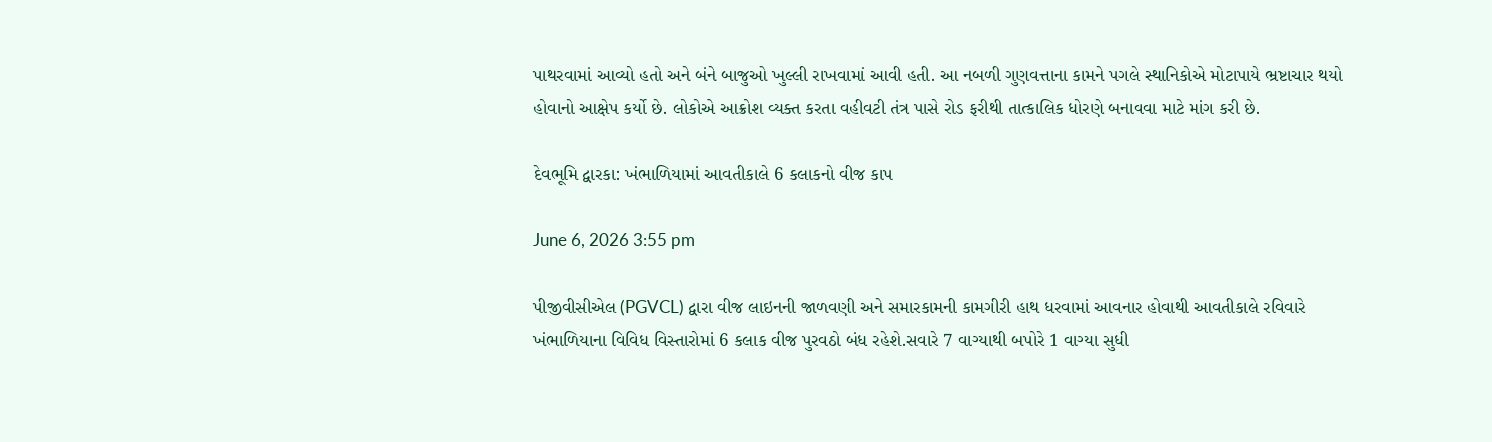પાથરવામાં આવ્યો હતો અને બંને બાજુઓ ખુલ્લી રાખવામાં આવી હતી. આ નબળી ગુણવત્તાના કામને પગલે સ્થાનિકોએ મોટાપાયે ભ્રષ્ટાચાર થયો હોવાનો આક્ષેપ કર્યો છે. લોકોએ આક્રોશ વ્યક્ત કરતા વહીવટી તંત્ર પાસે રોડ ફરીથી તાત્કાલિક ધોરણે બનાવવા માટે માંગ કરી છે.

દેવભૂમિ દ્વારકા: ખંભાળિયામાં આવતીકાલે 6 કલાકનો વીજ કાપ

June 6, 2026 3:55 pm

પીજીવીસીએલ (PGVCL) દ્વારા વીજ લાઇનની જાળવણી અને સમારકામની કામગીરી હાથ ધરવામાં આવનાર હોવાથી આવતીકાલે રવિવારે ખંભાળિયાના વિવિધ વિસ્તારોમાં 6 કલાક વીજ પુરવઠો બંધ રહેશે.સવારે 7 વાગ્યાથી બપોરે 1 વાગ્યા સુધી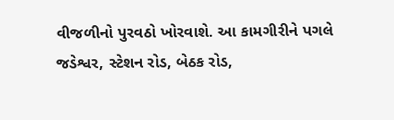વીજળીનો પુરવઠો ખોરવાશે. આ કામગીરીને પગલે જડેશ્વર, સ્ટેશન રોડ, બેઠક રોડ,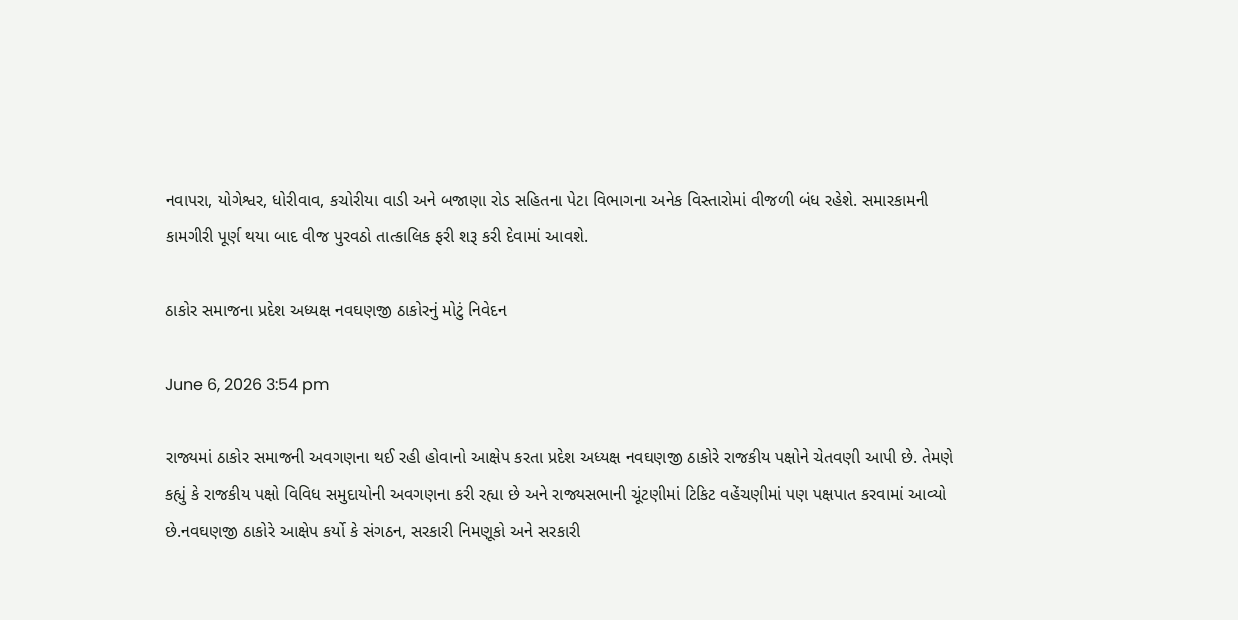નવાપરા, યોગેશ્વર, ધોરીવાવ, કચોરીયા વાડી અને બજાણા રોડ સહિતના પેટા વિભાગના અનેક વિસ્તારોમાં વીજળી બંધ રહેશે. સમારકામની કામગીરી પૂર્ણ થયા બાદ વીજ પુરવઠો તાત્કાલિક ફરી શરૂ કરી દેવામાં આવશે.

ઠાકોર સમાજના પ્રદેશ અધ્યક્ષ નવઘણજી ઠાકોરનું મોટું નિવેદન

June 6, 2026 3:54 pm

રાજ્યમાં ઠાકોર સમાજની અવગણના થઈ રહી હોવાનો આક્ષેપ કરતા પ્રદેશ અધ્યક્ષ નવઘણજી ઠાકોરે રાજકીય પક્ષોને ચેતવણી આપી છે. તેમણે કહ્યું કે રાજકીય પક્ષો વિવિધ સમુદાયોની અવગણના કરી રહ્યા છે અને રાજ્યસભાની ચૂંટણીમાં ટિકિટ વહેંચણીમાં પણ પક્ષપાત કરવામાં આવ્યો છે.નવઘણજી ઠાકોરે આક્ષેપ કર્યો કે સંગઠન, સરકારી નિમણૂકો અને સરકારી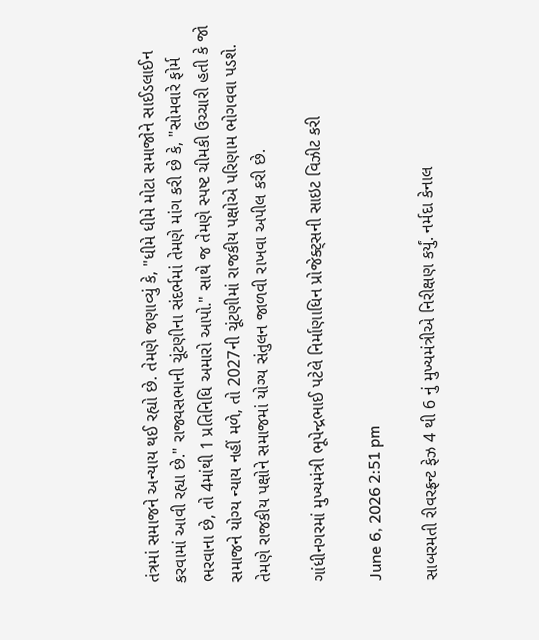તંત્રમાં સમાજને અન્યાય થઈ રહ્યો છે. તેમણે જણાવ્યું કે, "ધીમે ધીમે મોટા સમાજોને સાઈડલાઈન કરવામાં આવી રહ્યા છે." રાજ્યસભાની ચૂંટણીના સંદર્ભમાં તેમણે માંગ કરી છે કે, "સોમવારે ફોર્મ ભરવાના છે, તો 4માંથી 1 પ્રતિનિધિ અમારો આપો." સાથે જ તેમણે સ્પષ્ટ ચીમકી ઉચ્ચારી હતી કે જો સમાજને યોગ્ય ન્યાય નહીં મળે, તો 2027ની ચૂંટણીમાં રાજકીય પક્ષોએ પરિણામ ભોગવવા પડશે. તેમણે રાજકીય પક્ષોને સમાજમાં યોગ્ય સંતુલન જાળવી રાખવા અપીલ કરી છે.

ગાંધીનગરમાં મુખ્યમંત્રી ભૂપેન્દ્રભાઈ પટેલે નિર્માણાધિન પ્રોજેક્ટ્સની સાઇટ વિઝીટ કરી

June 6, 2026 2:51 pm

સાબરમતી રીવરફ્રન્ટ ફેઝ 4 થી 6 નું મુખ્યમંત્રીએ નિરીક્ષણ કર્યું. નર્મદા કેનાલ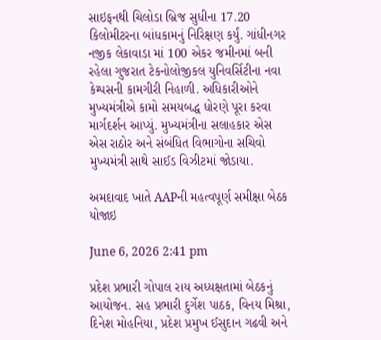સાઇફનથી ચિલોડા બ્રિજ સુધીના 17.20 કિલોમીટરના બાંધકામનું નિરિક્ષણ કર્યું. ગાંધીનગર નજીક લેકાવાડા માં 100 એકર જમીનમાં બની રહેલા ગુજરાત ટેકનોલોજીકલ યુનિવર્સિટીના નવા કેમ્પસની કામગીરી નિહાળી. અધિકારીઓને મુખ્યમંત્રીએ કામો સમયબદ્ધ ધોરણે પૂરા કરવા માર્ગદર્શન આપ્યું. મુખ્યમંત્રીના સલાહકાર એસ એસ રાઠોર અને સંબંધિત વિભાગોના સચિવો મુખ્યમંત્રી સાથે સાઈડ વિઝીટમાં જોડાયા.

અમદાવાદ ખાતે AAPની મહત્વપૂર્ણ સમીક્ષા બેઠક યોજાઇ

June 6, 2026 2:41 pm

પ્રદેશ પ્રભારી ગોપાલ રાય અધ્યક્ષતામાં બેઠકનું આયોજન. સહ પ્રભારી દુર્ગેશ પાઠક, વિનય મિશ્રા, દિનેશ મોહનિયા, પ્રદેશ પ્રમુખ ઈસુદાન ગઢવી અને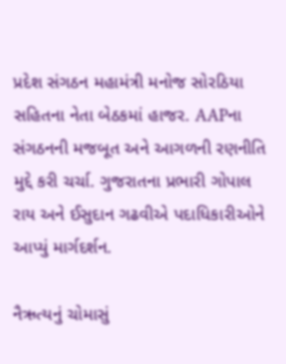પ્રદેશ સંગઠન મહામંત્રી મનોજ સોરઠિયા સહિતના નેતા બેઠકમાં હાજર. AAPના સંગઠનની મજબૂત અને આગળની રણનીતિ મુદ્દે કરી ચર્ચા. ગુજરાતના પ્રભારી ગોપાલ રાય અને ઈસુદાન ગઢવીએ પદાધિકારીઓને આપ્યું માર્ગદર્શન.

નૈઋત્યનું ચોમાસું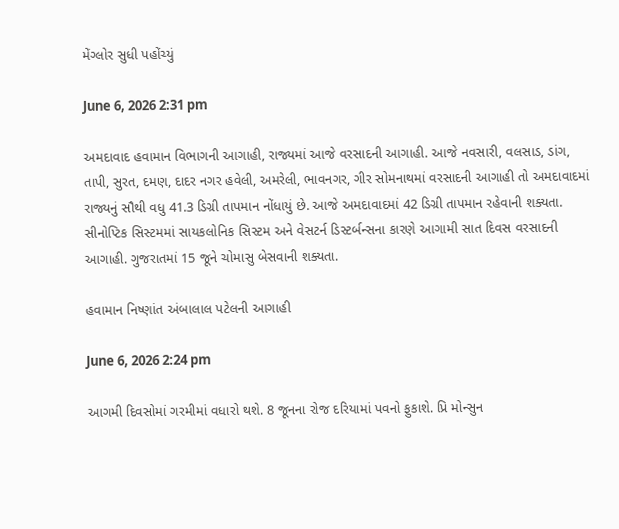મેંગ્લોર સુધી પહોંચ્યું

June 6, 2026 2:31 pm

અમદાવાદ હવામાન વિભાગની આગાહી, રાજ્યમાં આજે વરસાદની આગાહી. આજે નવસારી, વલસાડ, ડાંગ, તાપી, સુરત, દમણ, દાદર નગર હવેલી, અમરેલી, ભાવનગર, ગીર સોમનાથમાં વરસાદની આગાહી તો અમદાવાદમાં રાજ્યનું સૌથી વધુ 41.3 ડિગ્રી તાપમાન નોંધાયું છે. આજે અમદાવાદમાં 42 ડિગ્રી તાપમાન રહેવાની શક્યતા. સીનોપ્ટિક સિસ્ટમમાં સાયકલોનિક સિસ્ટમ અને વેસટર્ન ડિસ્ટર્બન્સના કારણે આગામી સાત દિવસ વરસાદની આગાહી. ગુજરાતમાં 15 જૂને ચોમાસુ બેસવાની શક્યતા.

હવામાન નિષ્ણાંત અંબાલાલ પટેલની આગાહી

June 6, 2026 2:24 pm

આગમી દિવસોમાં ગરમીમાં વધારો થશે. 8 જૂનના રોજ દરિયામાં પવનો ફુકાશે. પ્રિ મોન્સુન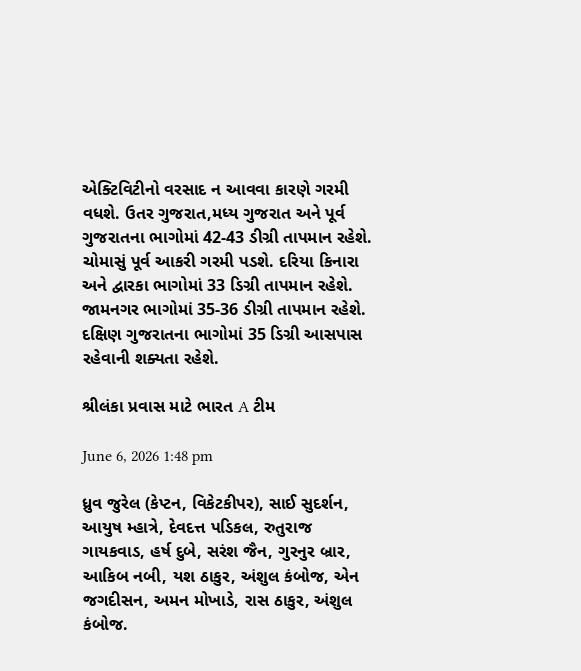એક્ટિવિટીનો વરસાદ ન આવવા કારણે ગરમી વધશે. ઉતર ગુજરાત,મધ્ય ગુજરાત અને પૂર્વ ગુજરાતના ભાગોમાં 42-43 ડીગ્રી તાપમાન રહેશે. ચોમાસું પૂર્વ આકરી ગરમી પડશે. દરિયા કિનારા અને દ્વારકા ભાગોમાં 33 ડિગ્રી તાપમાન રહેશે. જામનગર ભાગોમાં 35-36 ડીગ્રી તાપમાન રહેશે. દક્ષિણ ગુજરાતના ભાગોમાં 35 ડિગ્રી આસપાસ રહેવાની શક્યતા રહેશે.

શ્રીલંકા પ્રવાસ માટે ભારત A ટીમ

June 6, 2026 1:48 pm

ધ્રુવ જુરેલ (કેપ્ટન, વિકેટકીપર), સાઈ સુદર્શન, આયુષ મ્હાત્રે, દેવદત્ત પડિકલ, રુતુરાજ ગાયકવાડ, હર્ષ દુબે, સરંશ જૈન, ગુરનુર બ્રાર, આકિબ નબી, યશ ઠાકુર, અંશુલ કંબોજ, એન જગદીસન, અમન મોખાડે, રાસ ઠાકુર, અંશુલ કંબોજ.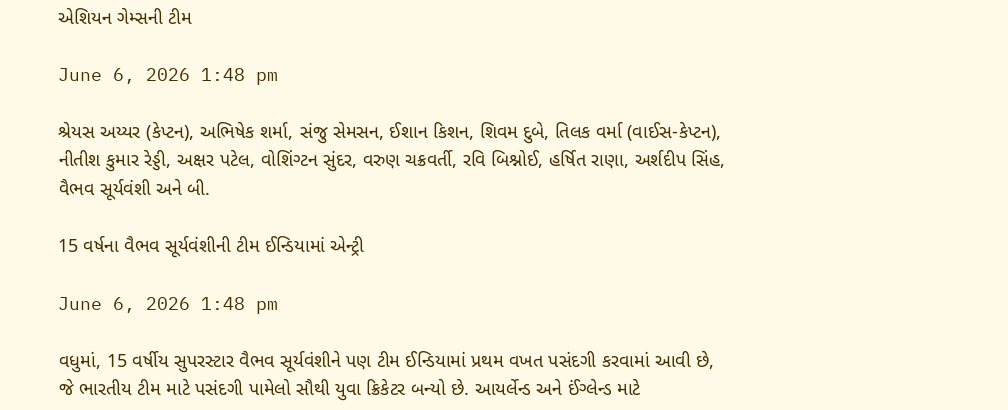એશિયન ગેમ્સની ટીમ

June 6, 2026 1:48 pm

શ્રેયસ અય્યર (કેપ્ટન), અભિષેક શર્મા, સંજુ સેમસન, ઈશાન કિશન, શિવમ દુબે, તિલક વર્મા (વાઈસ-કેપ્ટન), નીતીશ કુમાર રેડ્ડી, અક્ષર પટેલ, વોશિંગ્ટન સુંદર, વરુણ ચક્રવર્તી, રવિ બિશ્નોઈ, હર્ષિત રાણા, અર્શદીપ સિંહ, વૈભવ સૂર્યવંશી અને બી.

15 વર્ષના વૈભવ સૂર્યવંશીની ટીમ ઈન્ડિયામાં એન્ટ્રી

June 6, 2026 1:48 pm

વધુમાં, 15 વર્ષીય સુપરસ્ટાર વૈભવ સૂર્યવંશીને પણ ટીમ ઈન્ડિયામાં પ્રથમ વખત પસંદગી કરવામાં આવી છે, જે ભારતીય ટીમ માટે પસંદગી પામેલો સૌથી યુવા ક્રિકેટર બન્યો છે. આયર્લેન્ડ અને ઈંગ્લેન્ડ માટે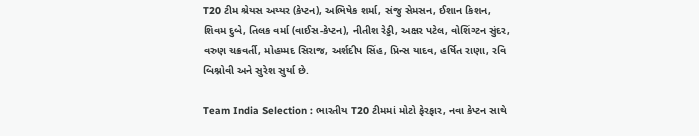T20 ટીમ શ્રેયસ અય્યર (કેપ્ટન), અભિષેક શર્મા, સંજુ સેમસન, ઈશાન કિશન, શિવમ દુબે, તિલક વર્મા (વાઈસ-કેપ્ટન), નીતીશ રેડ્ડી, અક્ષર પટેલ, વોશિંગ્ટન સુંદર, વરુણ ચક્રવર્તી, મોહમ્મદ સિરાજ, અર્શદીપ સિંહ, પ્રિન્સ યાદવ, હર્ષિત રાણા, રવિ બિશ્નોવી અને સુરેશ સુર્યા છે.

Team India Selection : ભારતીય T20 ટીમમાં મોટો ફેરફાર, નવા કેપ્ટન સાથે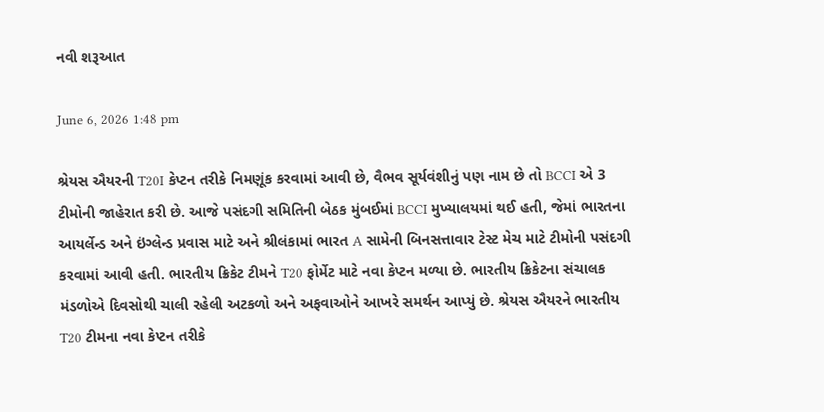નવી શરૂઆત

June 6, 2026 1:48 pm

શ્રેયસ ઐયરની T20I કેપ્ટન તરીકે નિમણૂંક કરવામાં આવી છે, વૈભવ સૂર્યવંશીનું પણ નામ છે તો BCCI એ 3 ટીમોની જાહેરાત કરી છે. આજે પસંદગી સમિતિની બેઠક મુંબઈમાં BCCI મુખ્યાલયમાં થઈ હતી, જેમાં ભારતના આયર્લેન્ડ અને ઇંગ્લેન્ડ પ્રવાસ માટે અને શ્રીલંકામાં ભારત A સામેની બિનસત્તાવાર ટેસ્ટ મેચ માટે ટીમોની પસંદગી કરવામાં આવી હતી. ભારતીય ક્રિકેટ ટીમને T20 ફોર્મેટ માટે નવા કેપ્ટન મળ્યા છે. ભારતીય ક્રિકેટના સંચાલક મંડળોએ દિવસોથી ચાલી રહેલી અટકળો અને અફવાઓને આખરે સમર્થન આપ્યું છે. શ્રેયસ ઐયરને ભારતીય T20 ટીમના નવા કેપ્ટન તરીકે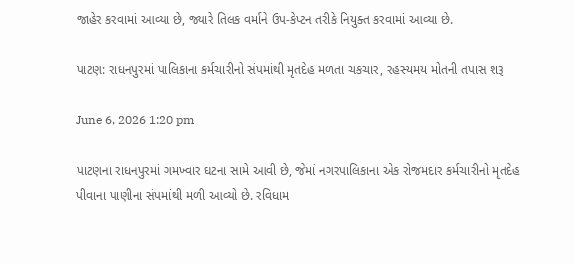જાહેર કરવામાં આવ્યા છે, જ્યારે તિલક વર્માને ઉપ-કેપ્ટન તરીકે નિયુક્ત કરવામાં આવ્યા છે.

પાટણ: રાધનપુરમાં પાલિકાના કર્મચારીનો સંપમાંથી મૃતદેહ મળતા ચકચાર, રહસ્યમય મોતની તપાસ શરૂ

June 6, 2026 1:20 pm

પાટણના રાધનપુરમાં ગમખ્વાર ઘટના સામે આવી છે, જેમાં નગરપાલિકાના એક રોજમદાર કર્મચારીનો મૃતદેહ પીવાના પાણીના સંપમાંથી મળી આવ્યો છે. રવિધામ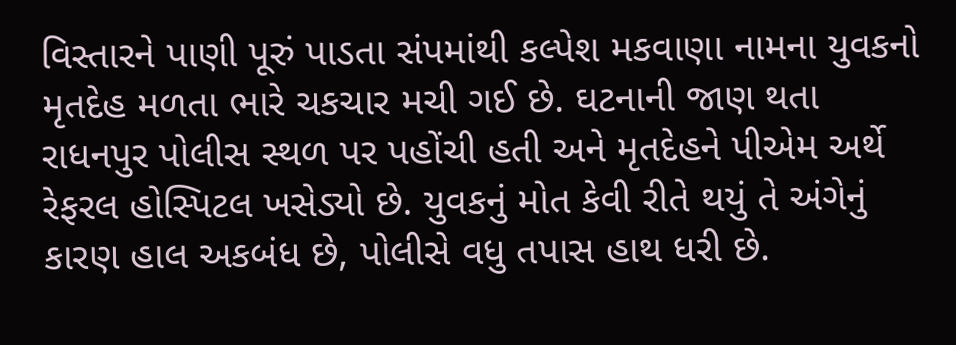વિસ્તારને પાણી પૂરું પાડતા સંપમાંથી કલ્પેશ મકવાણા નામના યુવકનો મૃતદેહ મળતા ભારે ચકચાર મચી ગઈ છે. ઘટનાની જાણ થતા રાધનપુર પોલીસ સ્થળ પર પહોંચી હતી અને મૃતદેહને પીએમ અર્થે રેફરલ હોસ્પિટલ ખસેડ્યો છે. યુવકનું મોત કેવી રીતે થયું તે અંગેનું કારણ હાલ અકબંધ છે, પોલીસે વધુ તપાસ હાથ ધરી છે.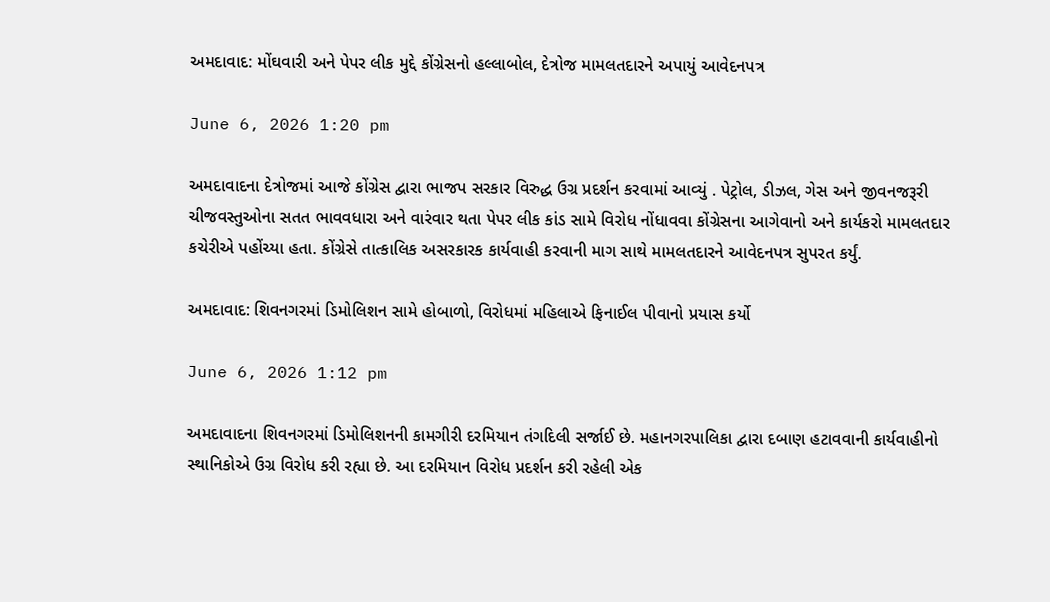અમદાવાદ: મોંઘવારી અને પેપર લીક મુદ્દે કોંગ્રેસનો હલ્લાબોલ, દેત્રોજ મામલતદારને અપાયું આવેદનપત્ર

June 6, 2026 1:20 pm

અમદાવાદના દેત્રોજમાં આજે કોંગ્રેસ દ્વારા ભાજપ સરકાર વિરુદ્ધ ઉગ્ર પ્રદર્શન કરવામાં આવ્યું . પેટ્રોલ, ડીઝલ, ગેસ અને જીવનજરૂરી ચીજવસ્તુઓના સતત ભાવવધારા અને વારંવાર થતા પેપર લીક કાંડ સામે વિરોધ નોંધાવવા કોંગ્રેસના આગેવાનો અને કાર્યકરો મામલતદાર કચેરીએ પહોંચ્યા હતા. કોંગ્રેસે તાત્કાલિક અસરકારક કાર્યવાહી કરવાની માગ સાથે મામલતદારને આવેદનપત્ર સુપરત કર્યું.

અમદાવાદ: શિવનગરમાં ડિમોલિશન સામે હોબાળો, વિરોધમાં મહિલાએ ફિનાઈલ પીવાનો પ્રયાસ કર્યો

June 6, 2026 1:12 pm

અમદાવાદના શિવનગરમાં ડિમોલિશનની કામગીરી દરમિયાન તંગદિલી સર્જાઈ છે. મહાનગરપાલિકા દ્વારા દબાણ હટાવવાની કાર્યવાહીનો સ્થાનિકોએ ઉગ્ર વિરોધ કરી રહ્યા છે. આ દરમિયાન વિરોધ પ્રદર્શન કરી રહેલી એક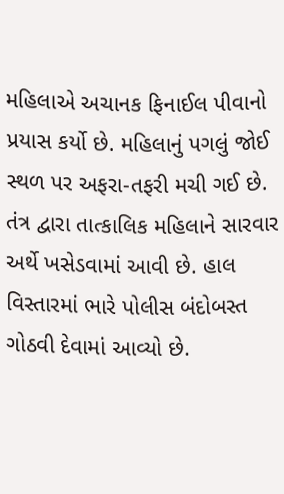મહિલાએ અચાનક ફિનાઈલ પીવાનો પ્રયાસ કર્યો છે. મહિલાનું પગલું જોઈ સ્થળ પર અફરા-તફરી મચી ગઈ છે. તંત્ર દ્વારા તાત્કાલિક મહિલાને સારવાર અર્થે ખસેડવામાં આવી છે. હાલ વિસ્તારમાં ભારે પોલીસ બંદોબસ્ત ગોઠવી દેવામાં આવ્યો છે.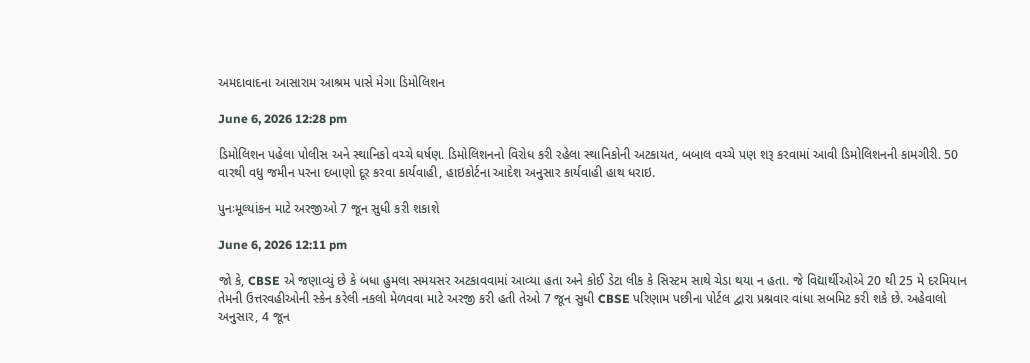અમદાવાદના આસારામ આશ્રમ પાસે મેગા ડિમોલિશન

June 6, 2026 12:28 pm

ડિમોલિશન પહેલા પોલીસ અને સ્થાનિકો વચ્ચે ઘર્ષણ. ડિમોલિશનનો વિરોધ કરી રહેલા સ્થાનિકોની અટકાયત, બબાલ વચ્ચે પણ શરૂ કરવામાં આવી ડિમોલિશનની કામગીરી. 50 વારથી વધુ જમીન પરના દબાણો દૂર કરવા કાર્યવાહી, હાઇકોર્ટના આદેશ અનુસાર કાર્યવાહી હાથ ધરાઇ.

પુનઃમૂલ્યાંકન માટે અરજીઓ 7 જૂન સુધી કરી શકાશે

June 6, 2026 12:11 pm

જો કે, CBSE એ જણાવ્યું છે કે બધા હુમલા સમયસર અટકાવવામાં આવ્યા હતા અને કોઈ ડેટા લીક કે સિસ્ટમ સાથે ચેડા થયા ન હતા. જે વિદ્યાર્થીઓએ 20 થી 25 મે દરમિયાન તેમની ઉત્તરવહીઓની સ્કેન કરેલી નકલો મેળવવા માટે અરજી કરી હતી તેઓ 7 જૂન સુધી CBSE પરિણામ પછીના પોર્ટલ દ્વારા પ્રશ્નવાર વાંધા સબમિટ કરી શકે છે. અહેવાલો અનુસાર, 4 જૂન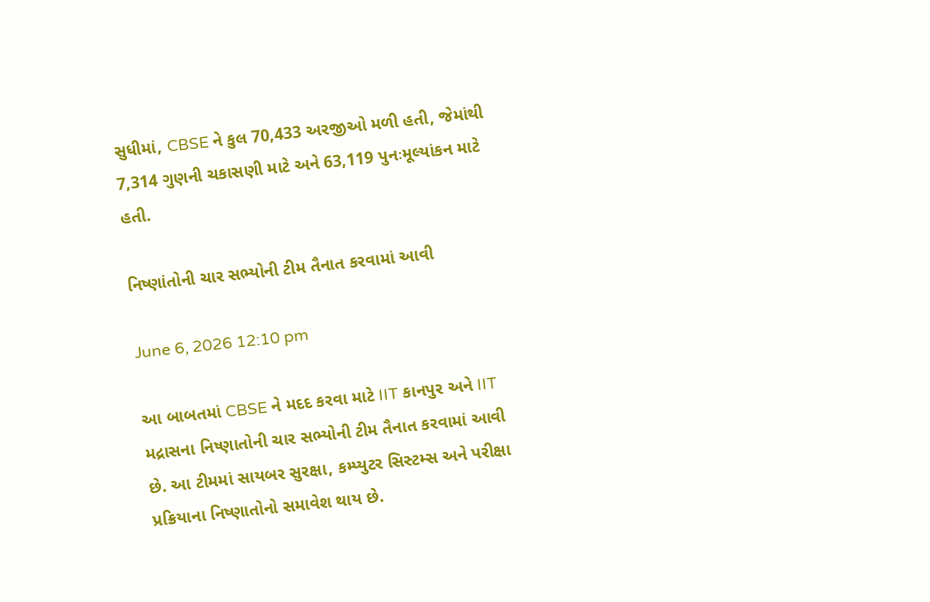સુધીમાં, CBSE ને કુલ 70,433 અરજીઓ મળી હતી, જેમાંથી 7,314 ગુણની ચકાસણી માટે અને 63,119 પુનઃમૂલ્યાંકન માટે હતી.

નિષ્ણાંતોની ચાર સભ્યોની ટીમ તૈનાત કરવામાં આવી

June 6, 2026 12:10 pm

આ બાબતમાં CBSE ને મદદ કરવા માટે IIT કાનપુર અને IIT મદ્રાસના નિષ્ણાતોની ચાર સભ્યોની ટીમ તૈનાત કરવામાં આવી છે. આ ટીમમાં સાયબર સુરક્ષા, કમ્પ્યુટર સિસ્ટમ્સ અને પરીક્ષા પ્રક્રિયાના નિષ્ણાતોનો સમાવેશ થાય છે.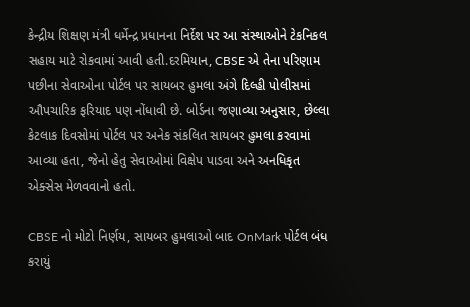કેન્દ્રીય શિક્ષણ મંત્રી ધર્મેન્દ્ર પ્રધાનના નિર્દેશ પર આ સંસ્થાઓને ટેકનિકલ સહાય માટે રોકવામાં આવી હતી.દરમિયાન, CBSE એ તેના પરિણામ પછીના સેવાઓના પોર્ટલ પર સાયબર હુમલા અંગે દિલ્હી પોલીસમાં ઔપચારિક ફરિયાદ પણ નોંધાવી છે. બોર્ડના જણાવ્યા અનુસાર, છેલ્લા કેટલાક દિવસોમાં પોર્ટલ પર અનેક સંકલિત સાયબર હુમલા કરવામાં આવ્યા હતા, જેનો હેતુ સેવાઓમાં વિક્ષેપ પાડવા અને અનધિકૃત એક્સેસ મેળવવાનો હતો.

CBSE નો મોટો નિર્ણય, સાયબર હુમલાઓ બાદ OnMark પોર્ટલ બંધ કરાયું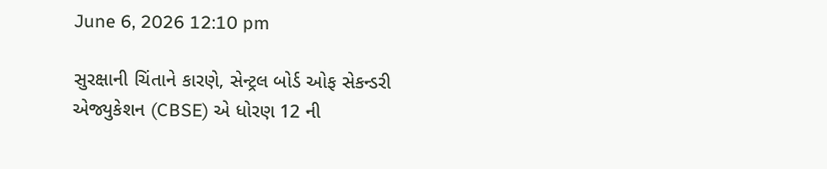June 6, 2026 12:10 pm

સુરક્ષાની ચિંતાને કારણે, સેન્ટ્રલ બોર્ડ ઓફ સેકન્ડરી એજ્યુકેશન (CBSE) એ ધોરણ 12 ની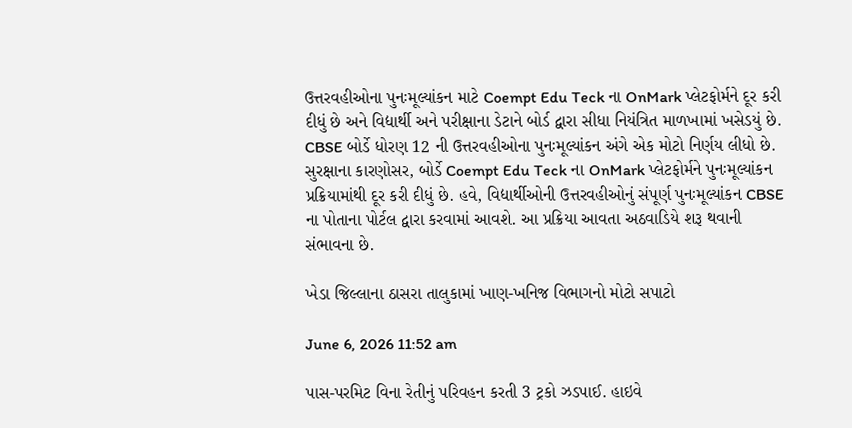ઉત્તરવહીઓના પુનઃમૂલ્યાંકન માટે Coempt Edu Teck ના OnMark પ્લેટફોર્મને દૂર કરી દીધું છે અને વિદ્યાર્થી અને પરીક્ષાના ડેટાને બોર્ડ દ્વારા સીધા નિયંત્રિત માળખામાં ખસેડયું છે. CBSE બોર્ડે ધોરણ 12 ની ઉત્તરવહીઓના પુનઃમૂલ્યાંકન અંગે એક મોટો નિર્ણય લીધો છે. સુરક્ષાના કારણોસર, બોર્ડે Coempt Edu Teck ના OnMark પ્લેટફોર્મને પુનઃમૂલ્યાંકન પ્રક્રિયામાંથી દૂર કરી દીધું છે. હવે, વિદ્યાર્થીઓની ઉત્તરવહીઓનું સંપૂર્ણ પુનઃમૂલ્યાંકન CBSE ના પોતાના પોર્ટલ દ્વારા કરવામાં આવશે. આ પ્રક્રિયા આવતા અઠવાડિયે શરૂ થવાની સંભાવના છે.

ખેડા જિલ્લાના ઠાસરા તાલુકામાં ખાણ-ખનિજ વિભાગનો મોટો સપાટો

June 6, 2026 11:52 am

પાસ-પરમિટ વિના રેતીનું પરિવહન કરતી 3 ટ્રકો ઝડપાઈ. હાઇવે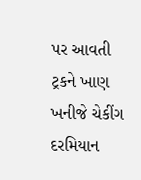પર આવતી ટ્રકને ખાણ ખનીજે ચેકીંગ દરમિયાન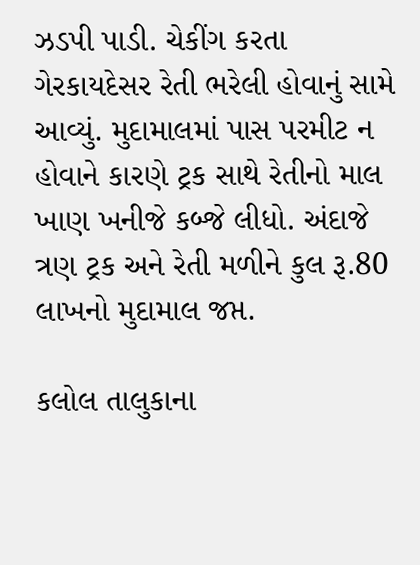ઝડપી પાડી. ચેકીંગ કરતા ગેરકાયદેસર રેતી ભરેલી હોવાનું સામે આવ્યું. મુદામાલમાં પાસ પરમીટ ન હોવાને કારણે ટ્રક સાથે રેતીનો માલ ખાણ ખનીજે કબ્જે લીધો. અંદાજે ત્રણ ટ્રક અને રેતી મળીને કુલ રૂ.80 લાખનો મુદામાલ જપ્ત.

કલોલ તાલુકાના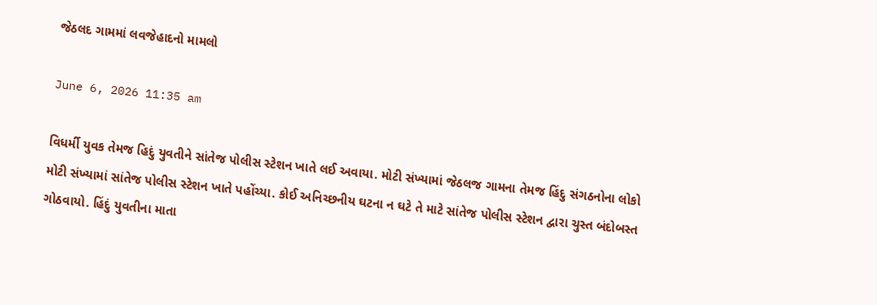જેઠલદ ગામમાં લવજેહાદનો મામલો

June 6, 2026 11:35 am

વિધર્મી યુવક તેમજ હિદું યુવતીને સાંતેજ પોલીસ સ્ટેશન ખાતે લઈ અવાયા. મોટી સંખ્યામાં જેઠલજ ગામના તેમજ હિંદુ સંગઠનોના લોકો મોટી સંખ્યામાં સાંતેજ પોલીસ સ્ટેશન ખાતે પહોંચ્યા. કોઈ અનિચ્છનીય ઘટના ન ઘટે તે માટે સાંતેજ પોલીસ સ્ટેશન દ્વારા ચુસ્ત બંદોબસ્ત ગોઠવાયો. હિંદું યુવતીના માતા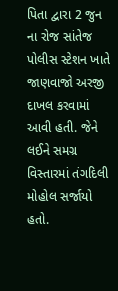પિતા દ્વારા 2 જુન ના રોજ સાંતેજ પોલીસ સ્ટેશન ખાતે જાણવાજો અરજી દાખલ કરવામાં આવી હતી. જેને લઈને સમગ્ર વિસ્તારમાં તંગદિલી મોહોલ સર્જાયો હતો.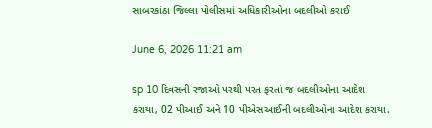સાબરકાંઠા જિલ્લા પોલીસમાં અધિકારીઓના બદલીઓ કરાઈ

June 6, 2026 11:21 am

sp 10 દિવસની રજાઓ પરથી પરત ફરતાં જ બદલીઓના આદેશ કરાયા, 02 પીઆઈ અને 10 પીએસઆઈની બદલીઓના આદેશ કરાયા.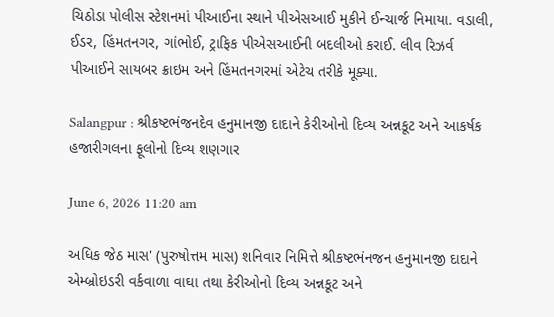ચિઠોડા પોલીસ સ્ટેશનમાં પીઆઈના સ્થાને પીએસઆઈ મુકીને ઈન્ચાર્જ નિમાયા. વડાલી, ઈડર, હિંમતનગર, ગાંભોઈ, ટ્રાફિક પીએસઆઈની બદલીઓ કરાઈ. લીવ રિઝર્વ પીઆઈને સાયબર ક્રાઇમ અને હિંમતનગરમાં એટેચ તરીકે મૂક્યા.

Salangpur : શ્રીકષ્ટભંજનદેવ હનુમાનજી દાદાને કેરીઓનો દિવ્ય અન્નકૂટ અને આકર્ષક હજારીગલના ફૂલોનો દિવ્ય શણગાર

June 6, 2026 11:20 am

અધિક જેઠ માસ' (પુરુષોત્તમ માસ) શનિવાર નિમિત્તે શ્રીકષ્ટભંનજન હનુમાનજી દાદાને એમ્બ્રોઇડરી વર્કવાળા વાઘા તથા કેરીઓનો દિવ્ય અન્નકૂટ અને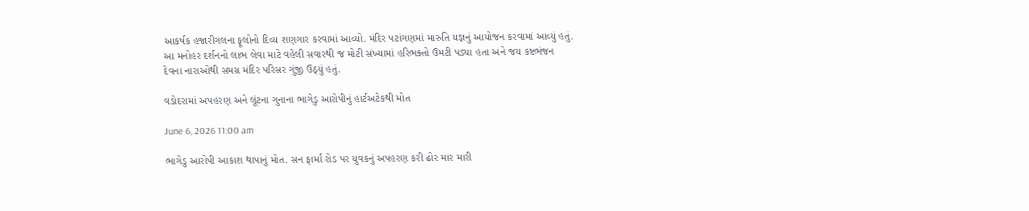આકર્ષક હજારીગલના ફૂલોનો દિવ્ય શણગાર કરવામાં આવ્યો. મંદિર પટાંગણમાં મારુતિ યજ્ઞનું આયોજન કરવામાં આવ્યું હતું. આ મનોહર દર્શનનો લાભ લેવા માટે વહેલી સવારથી જ મોટી સંખ્યામાં હરિભક્તો ઉમટી પડ્યા હતા અને જય કષ્ટભંજન દેવના નારાઓથી સમગ્ર મંદિર પરિસર ગુંજી ઉઠ્યું હતું.

વડોદરામાં અપહરણ અને લૂંટના ગુનાના ભાગેડુ આરોપીનું હાર્ટઅટેકથી મોત

June 6, 2026 11:00 am

ભાગેડુ આરોપી આકાશ થાપાનું મોત. સન ફાર્મા રોડ પર યુવકનું અપહરણ કરી ઢોર માર મારી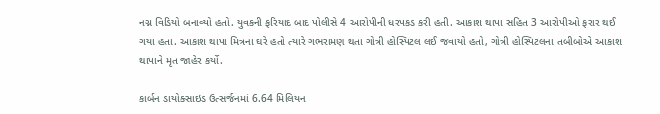નગ્ન વિડિયો બનાવ્યો હતો. યુવકની ફરિયાદ બાદ પોલીસે 4 આરોપીની ધરપકડ કરી હતી. આકાશ થાપા સહિત 3 આરોપીઓ ફરાર થઈ ગયા હતા. આકાશ થાપા મિત્રના ઘરે હતો ત્યારે ગભરામણ થતા ગોત્રી હોસ્પિટલ લઈ જવાયો હતો, ગોત્રી હોસ્પિટલના તબીબોએ આકાશ થાપાને મૃત જાહેર કર્યો.

કાર્બન ડાયોક્સાઇડ ઉત્સર્જનમાં 6.64 મિલિયન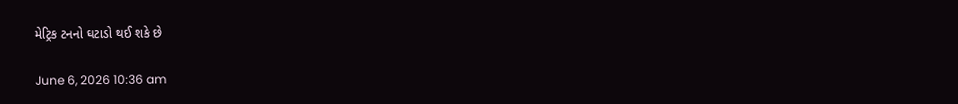મેટ્રિક ટનનો ઘટાડો થઈ શકે છે

June 6, 2026 10:36 am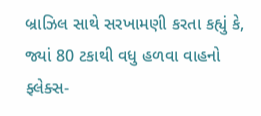બ્રાઝિલ સાથે સરખામણી કરતા કહ્યું કે, જ્યાં 80 ટકાથી વધુ હળવા વાહનો ફ્લેક્સ-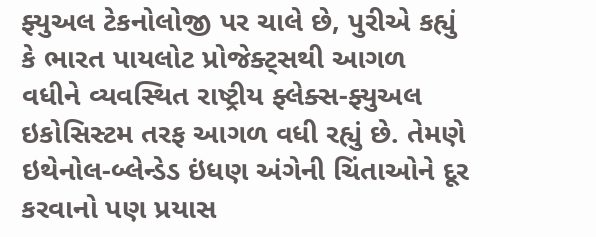ફ્યુઅલ ટેકનોલોજી પર ચાલે છે, પુરીએ કહ્યું કે ભારત પાયલોટ પ્રોજેક્ટ્સથી આગળ વધીને વ્યવસ્થિત રાષ્ટ્રીય ફ્લેક્સ-ફ્યુઅલ ઇકોસિસ્ટમ તરફ આગળ વધી રહ્યું છે. તેમણે ઇથેનોલ-બ્લેન્ડેડ ઇંધણ અંગેની ચિંતાઓને દૂર કરવાનો પણ પ્રયાસ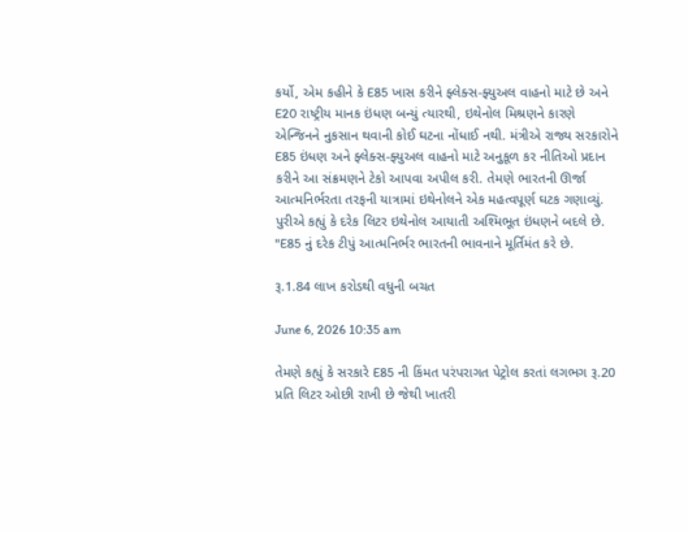કર્યો, એમ કહીને કે E85 ખાસ કરીને ફ્લેક્સ-ફ્યુઅલ વાહનો માટે છે અને E20 રાષ્ટ્રીય માનક ઇંધણ બન્યું ત્યારથી, ઇથેનોલ મિશ્રણને કારણે એન્જિનને નુકસાન થવાની કોઈ ઘટના નોંધાઈ નથી. મંત્રીએ રાજ્ય સરકારોને E85 ઇંધણ અને ફ્લેક્સ-ફ્યુઅલ વાહનો માટે અનુકૂળ કર નીતિઓ પ્રદાન કરીને આ સંક્રમણને ટેકો આપવા અપીલ કરી. તેમણે ભારતની ઊર્જા આત્મનિર્ભરતા તરફની યાત્રામાં ઇથેનોલને એક મહત્વપૂર્ણ ઘટક ગણાવ્યું. પુરીએ કહ્યું કે દરેક લિટર ઇથેનોલ આયાતી અશ્મિભૂત ઇંધણને બદલે છે. "E85 નું દરેક ટીપું આત્મનિર્ભર ભારતની ભાવનાને મૂર્તિમંત કરે છે.

રૂ.1.84 લાખ કરોડથી વધુની બચત

June 6, 2026 10:35 am

તેમણે કહ્યું કે સરકારે E85 ની કિંમત પરંપરાગત પેટ્રોલ કરતાં લગભગ રૂ.20 પ્રતિ લિટર ઓછી રાખી છે જેથી ખાતરી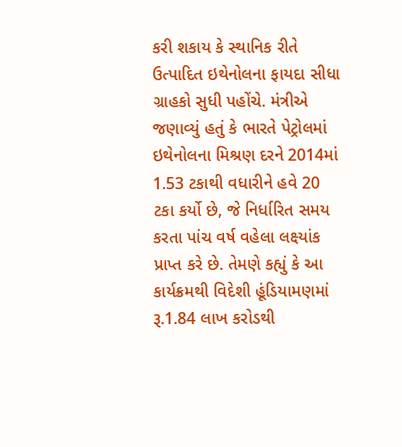કરી શકાય કે સ્થાનિક રીતે ઉત્પાદિત ઇથેનોલના ફાયદા સીધા ગ્રાહકો સુધી પહોંચે. મંત્રીએ જણાવ્યું હતું કે ભારતે પેટ્રોલમાં ઇથેનોલના મિશ્રણ દરને 2014માં 1.53 ટકાથી વધારીને હવે 20 ટકા કર્યો છે, જે નિર્ધારિત સમય કરતા પાંચ વર્ષ વહેલા લક્ષ્‍યાંક પ્રાપ્ત કરે છે. તેમણે કહ્યું કે આ કાર્યક્રમથી વિદેશી હૂંડિયામણમાં રૂ.1.84 લાખ કરોડથી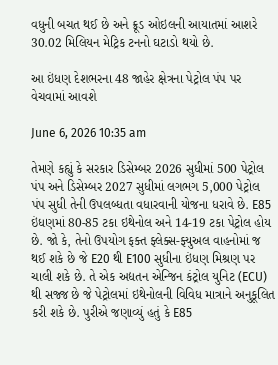વધુની બચત થઈ છે અને ક્રૂડ ઓઇલની આયાતમાં આશરે 30.02 મિલિયન મેટ્રિક ટનનો ઘટાડો થયો છે.

આ ઇંધણ દેશભરના 48 જાહેર ક્ષેત્રના પેટ્રોલ પંપ પર વેચવામાં આવશે

June 6, 2026 10:35 am

તેમણે કહ્યું કે સરકાર ડિસેમ્બર 2026 સુધીમાં 500 પેટ્રોલ પંપ અને ડિસેમ્બર 2027 સુધીમાં લગભગ 5,000 પેટ્રોલ પંપ સુધી તેની ઉપલબ્ધતા વધારવાની યોજના ધરાવે છે. E85 ઇંધણમાં 80-85 ટકા ઇથેનોલ અને 14-19 ટકા પેટ્રોલ હોય છે. જો કે, તેનો ઉપયોગ ફક્ત ફ્લેક્સ-ફ્યુઅલ વાહનોમાં જ થઈ શકે છે જે E20 થી E100 સુધીના ઇંધણ મિશ્રણ પર ચાલી શકે છે. તે એક અદ્યતન એન્જિન કંટ્રોલ યુનિટ (ECU) થી સજ્જ છે જે પેટ્રોલમાં ઇથેનોલની વિવિધ માત્રાને અનુકૂલિત કરી શકે છે. પુરીએ જણાવ્યું હતું કે E85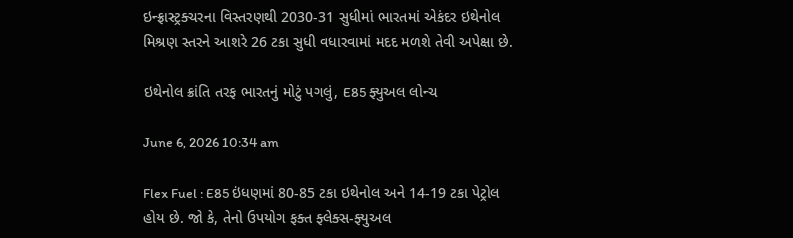ઇન્ફ્રાસ્ટ્રક્ચરના વિસ્તરણથી 2030-31 સુધીમાં ભારતમાં એકંદર ઇથેનોલ મિશ્રણ સ્તરને આશરે 26 ટકા સુધી વધારવામાં મદદ મળશે તેવી અપેક્ષા છે.

ઇથેનોલ ક્રાંતિ તરફ ભારતનું મોટું પગલું, E85 ફ્યુઅલ લોન્ચ

June 6, 2026 10:34 am

Flex Fuel : E85 ઇંધણમાં 80-85 ટકા ઇથેનોલ અને 14-19 ટકા પેટ્રોલ હોય છે. જો કે, તેનો ઉપયોગ ફક્ત ફ્લેક્સ-ફ્યુઅલ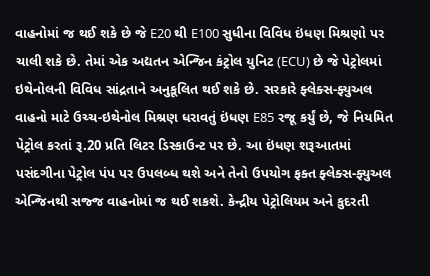વાહનોમાં જ થઈ શકે છે જે E20 થી E100 સુધીના વિવિધ ઇંધણ મિશ્રણો પર ચાલી શકે છે. તેમાં એક અદ્યતન એન્જિન કંટ્રોલ યુનિટ (ECU) છે જે પેટ્રોલમાં ઇથેનોલની વિવિધ સાંદ્રતાને અનુકૂલિત થઈ શકે છે. સરકારે ફ્લેક્સ-ફ્યુઅલ વાહનો માટે ઉચ્ચ-ઇથેનોલ મિશ્રણ ધરાવતું ઇંધણ E85 રજૂ કર્યું છે, જે નિયમિત પેટ્રોલ કરતાં રૂ.20 પ્રતિ લિટર ડિસ્કાઉન્ટ પર છે. આ ઇંધણ શરૂઆતમાં પસંદગીના પેટ્રોલ પંપ પર ઉપલબ્ધ થશે અને તેનો ઉપયોગ ફક્ત ફ્લેક્સ-ફ્યુઅલ એન્જિનથી સજ્જ વાહનોમાં જ થઈ શકશે. કેન્દ્રીય પેટ્રોલિયમ અને કુદરતી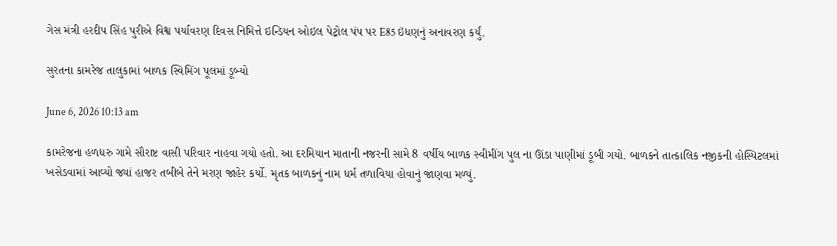ગેસ મંત્રી હરદીપ સિંહ પુરીએ વિશ્વ પર્યાવરણ દિવસ નિમિત્તે ઇન્ડિયન ઓઇલ પેટ્રોલ પંપ પર E85 ઇંધણનું અનાવરણ કર્યું.

સુરતના કામરેજ તાલુકામાં બાળક સ્વિમિંગ પૂલમાં ડૂબ્યો

June 6, 2026 10:13 am

કામરેજના હળધરુ ગામે સૌરાષ્ટ વાસી પરિવાર નાહવા ગયો હતો. આ દરમિયાન માતાની નજરની સામે 8 વર્ષીય બાળક સ્વીમીંગ પુલ ના ઊંડા પાણીમાં ડૂબી ગયો. બાળકને તાત્કાલિક નજીકની હોસ્પિટલમાં ખસેડવામાં આવ્યો જ્યાં હાજર તબીબે તેને મરણ જાહેર કર્યો. મૃતક બાળકનું નામ ધર્મ તળાવિયા હોવાનું જાણવા મળ્યું.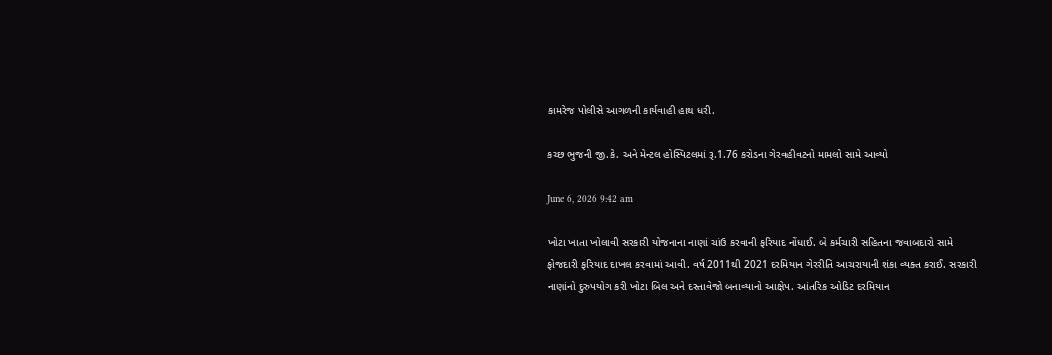કામરેજ પોલીસે આગળની કાર્યવાહી હાથ ધરી.

કચ્છ ભુજની જી.કે. અને મેન્ટલ હોસ્પિટલમાં રૂ.1.76 કરોડના ગેરવહીવટનો મામલો સામે આવ્યો

June 6, 2026 9:42 am

ખોટા ખાતા ખોલાવી સરકારી યોજનાના નાણાં ચાંઉ કરવાની ફરિયાદ નોંધાઈ. બે કર્મચારી સહિતના જવાબદારો સામે ફોજદારી ફરિયાદ દાખલ કરવામાં આવી. વર્ષ 2011થી 2021 દરમિયાન ગેરરીતિ આચરાયાની શંકા વ્યક્ત કરાઈ. સરકારી નાણાંનો દુરુપયોગ કરી ખોટા બિલ અને દસ્તાવેજો બનાવ્યાનો આક્ષેપ. આંતરિક ઓડિટ દરમિયાન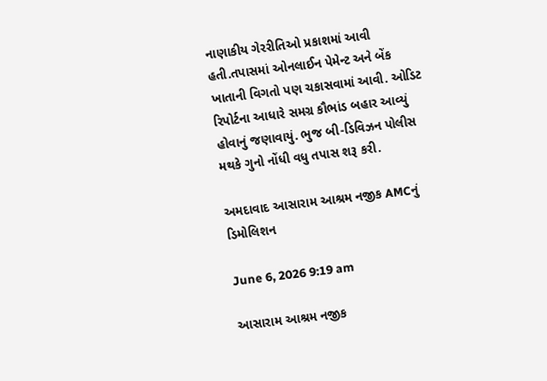નાણાકીય ગેરરીતિઓ પ્રકાશમાં આવી હતી.તપાસમાં ઓનલાઈન પેમેન્ટ અને બેંક ખાતાની વિગતો પણ ચકાસવામાં આવી. ઓડિટ રિપોર્ટના આધારે સમગ્ર કૌભાંડ બહાર આવ્યું હોવાનું જણાવાયું. ભુજ બી-ડિવિઝન પોલીસ મથકે ગુનો નોંધી વધુ તપાસ શરૂ કરી.

અમદાવાદ આસારામ આશ્રમ નજીક AMCનું ડિમોલિશન

June 6, 2026 9:19 am

આસારામ આશ્રમ નજીક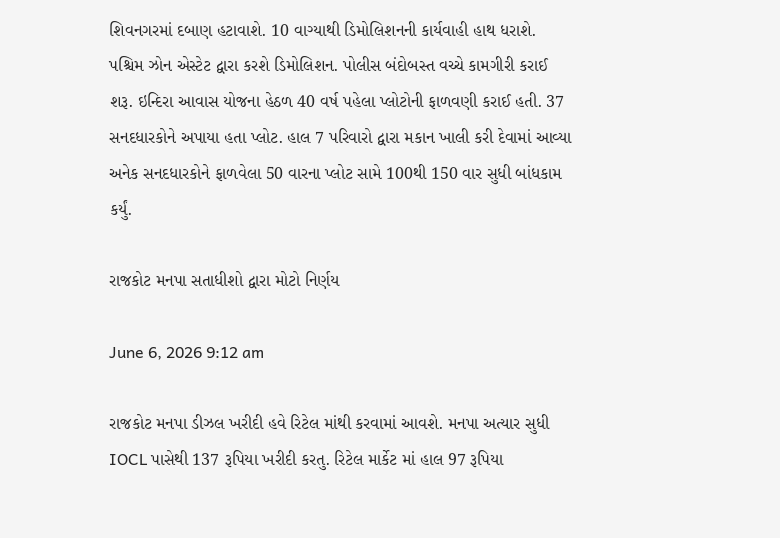શિવનગરમાં દબાણ હટાવાશે. 10 વાગ્યાથી ડિમોલિશનની કાર્યવાહી હાથ ધરાશે. પશ્ચિમ ઝોન એસ્ટેટ દ્વારા કરશે ડિમોલિશન. પોલીસ બંદોબસ્ત વચ્ચે કામગીરી કરાઈ શરૂ. ઇન્દિરા આવાસ યોજના હેઠળ 40 વર્ષ પહેલા પ્લોટોની ફાળવણી કરાઈ હતી. 37 સનદધારકોને અપાયા હતા પ્લોટ. હાલ 7 પરિવારો દ્વારા મકાન ખાલી કરી દેવામાં આવ્યા અનેક સનદધારકોને ફાળવેલા 50 વારના પ્લોટ સામે 100થી 150 વાર સુધી બાંધકામ કર્યું.

રાજકોટ મનપા સતાધીશો દ્વારા મોટો નિર્ણય

June 6, 2026 9:12 am

રાજકોટ મનપા ડીઝલ ખરીદી હવે રિટેલ માંથી કરવામાં આવશે. મનપા અત્યાર સુધી IOCL પાસેથી 137 રૂપિયા ખરીદી કરતુ. રિટેલ માર્કેટ માં હાલ 97 રૂપિયા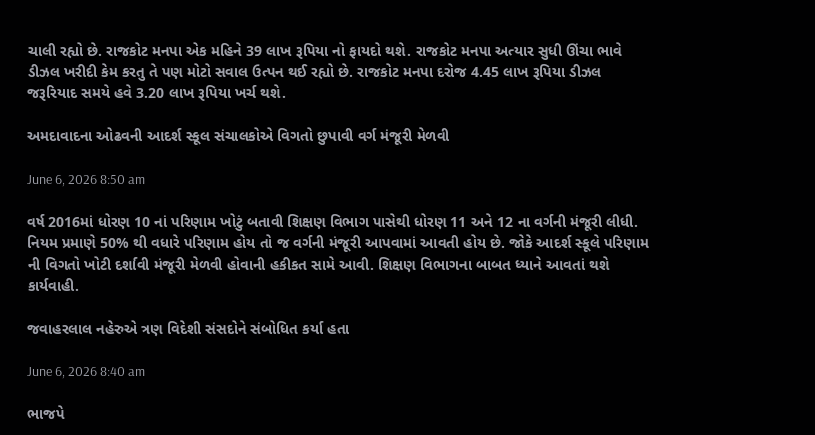ચાલી રહ્યો છે. રાજકોટ મનપા એક મહિને 39 લાખ રૂપિયા નો ફાયદો થશે. રાજકોટ મનપા અત્યાર સુધી ઊંચા ભાવે ડીઝલ ખરીદી કેમ કરતુ તે પણ મોટો સવાલ ઉત્પન થઈ રહ્યો છે. રાજકોટ મનપા દરોજ 4.45 લાખ રૂપિયા ડીઝલ જરૂરિયાદ સમયે હવે 3.20 લાખ રૂપિયા ખર્ચ થશે.

અમદાવાદના ઓઢવની આદર્શ સ્કૂલ સંચાલકોએ વિગતો છુપાવી વર્ગ મંજૂરી મેળવી

June 6, 2026 8:50 am

વર્ષ 2016માં ધોરણ 10 નાં પરિણામ ખોટું બતાવી શિક્ષણ વિભાગ પાસેથી ધોરણ 11 અને 12 ના વર્ગની મંજૂરી લીધી. નિયમ પ્રમાણે 50% થી વધારે પરિણામ હોય તો જ વર્ગની મંજૂરી આપવામાં આવતી હોય છે. જોકે આદર્શ સ્કૂલે પરિણામ ની વિગતો ખોટી દર્શાવી મંજૂરી મેળવી હોવાની હકીકત સામે આવી. શિક્ષણ વિભાગના બાબત ધ્યાને આવતાં થશે કાર્યવાહી.

જવાહરલાલ નહેરુએ ત્રણ વિદેશી સંસદોને સંબોધિત કર્યા હતા

June 6, 2026 8:40 am

ભાજપે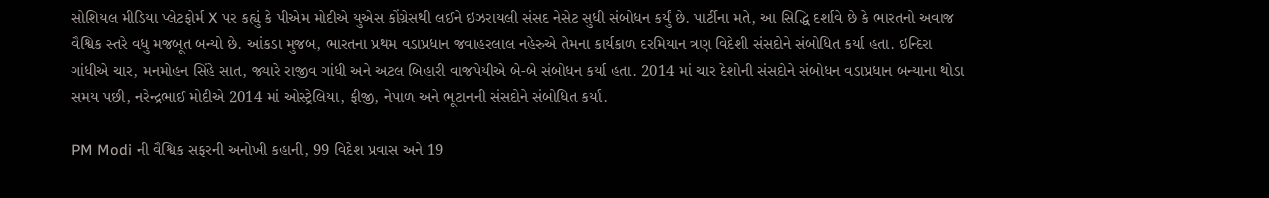સોશિયલ મીડિયા પ્લેટફોર્મ X પર કહ્યું કે પીએમ મોદીએ યુએસ કોંગ્રેસથી લઈને ઇઝરાયલી સંસદ નેસેટ સુધી સંબોધન કર્યું છે. પાર્ટીના મતે, આ સિદ્ધિ દર્શાવે છે કે ભારતનો અવાજ વૈશ્વિક સ્તરે વધુ મજબૂત બન્યો છે. આંકડા મુજબ, ભારતના પ્રથમ વડાપ્રધાન જવાહરલાલ નહેરુએ તેમના કાર્યકાળ દરમિયાન ત્રણ વિદેશી સંસદોને સંબોધિત કર્યા હતા. ઇન્દિરા ગાંધીએ ચાર, મનમોહન સિંહે સાત, જ્યારે રાજીવ ગાંધી અને અટલ બિહારી વાજપેયીએ બે-બે સંબોધન કર્યા હતા. 2014 માં ચાર દેશોની સંસદોને સંબોધન વડાપ્રધાન બન્યાના થોડા સમય પછી, નરેન્દ્રભાઈ મોદીએ 2014 માં ઓસ્ટ્રેલિયા, ફીજી, નેપાળ અને ભૂટાનની સંસદોને સંબોધિત કર્યા.

PM Modi ની વૈશ્વિક સફરની અનોખી કહાની, 99 વિદેશ પ્રવાસ અને 19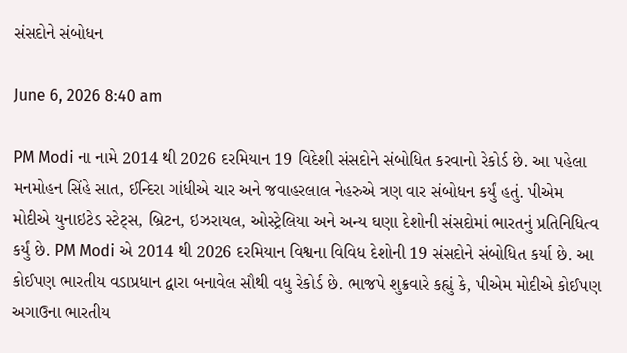સંસદોને સંબોધન

June 6, 2026 8:40 am

PM Modi ના નામે 2014 થી 2026 દરમિયાન 19 વિદેશી સંસદોને સંબોધિત કરવાનો રેકોર્ડ છે. આ પહેલા મનમોહન સિંહે સાત, ઈન્દિરા ગાંધીએ ચાર અને જવાહરલાલ નેહરુએ ત્રણ વાર સંબોધન કર્યું હતું. પીએમ મોદીએ યુનાઇટેડ સ્ટેટ્સ, બ્રિટન, ઇઝરાયલ, ઓસ્ટ્રેલિયા અને અન્ય ઘણા દેશોની સંસદોમાં ભારતનું પ્રતિનિધિત્વ કર્યું છે. PM Modi એ 2014 થી 2026 દરમિયાન વિશ્વના વિવિધ દેશોની 19 સંસદોને સંબોધિત કર્યા છે. આ કોઈપણ ભારતીય વડાપ્રધાન દ્વારા બનાવેલ સૌથી વધુ રેકોર્ડ છે. ભાજપે શુક્રવારે કહ્યું કે, પીએમ મોદીએ કોઈપણ અગાઉના ભારતીય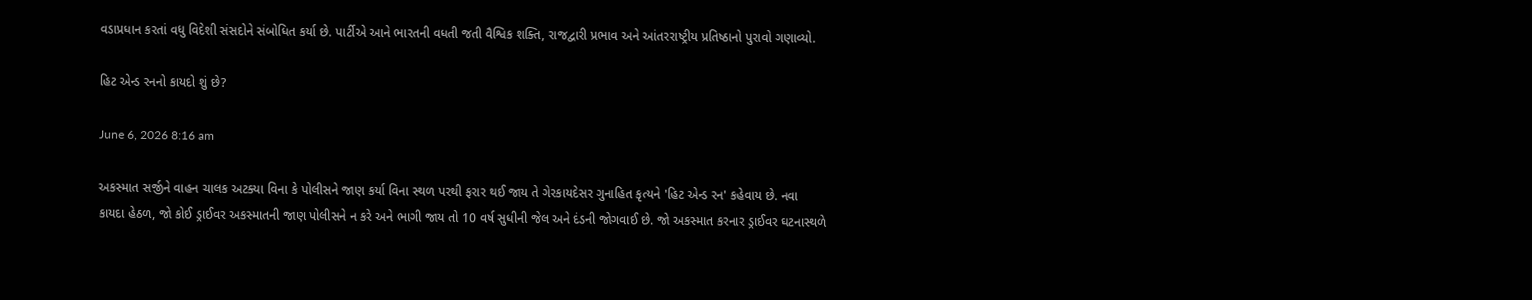વડાપ્રધાન કરતાં વધુ વિદેશી સંસદોને સંબોધિત કર્યા છે. પાર્ટીએ આને ભારતની વધતી જતી વૈશ્વિક શક્તિ, રાજદ્વારી પ્રભાવ અને આંતરરાષ્ટ્રીય પ્રતિષ્ઠાનો પુરાવો ગણાવ્યો.

હિટ એન્ડ રનનો કાયદો શું છે?

June 6, 2026 8:16 am

અકસ્માત સર્જીને વાહન ચાલક અટક્યા વિના કે પોલીસને જાણ કર્યા વિના સ્થળ પરથી ફરાર થઈ જાય તે ગેરકાયદેસર ગુનાહિત કૃત્યને 'હિટ એન્ડ રન' કહેવાય છે. નવા કાયદા હેઠળ, જો કોઈ ડ્રાઈવર અકસ્માતની જાણ પોલીસને ન કરે અને ભાગી જાય તો 10 વર્ષ સુધીની જેલ અને દંડની જોગવાઈ છે. જો અકસ્માત કરનાર ડ્રાઈવર ઘટનાસ્થળે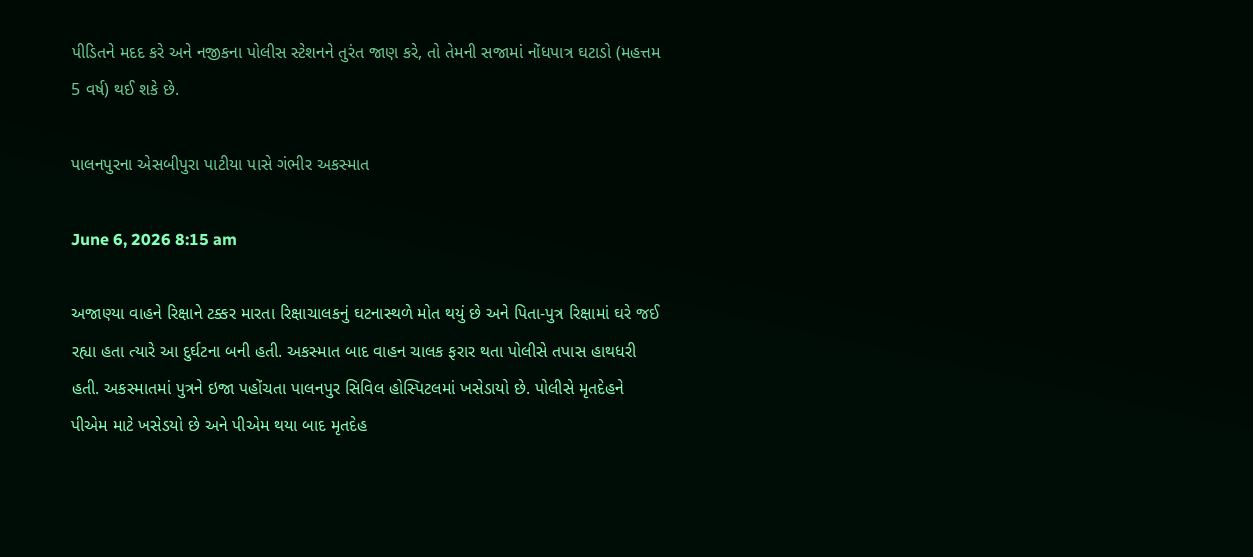પીડિતને મદદ કરે અને નજીકના પોલીસ સ્ટેશનને તુરંત જાણ કરે, તો તેમની સજામાં નોંધપાત્ર ઘટાડો (મહત્તમ 5 વર્ષ) થઈ શકે છે.

પાલનપુરના એસબીપુરા પાટીયા પાસે ગંભીર અકસ્માત

June 6, 2026 8:15 am

અજાણ્યા વાહને રિક્ષાને ટક્કર મારતા રિક્ષાચાલકનું ઘટનાસ્થળે મોત થયું છે અને પિતા-પુત્ર રિક્ષામાં ઘરે જઈ રહ્યા હતા ત્યારે આ દુર્ઘટના બની હતી. અકસ્માત બાદ વાહન ચાલક ફરાર થતા પોલીસે તપાસ હાથધરી હતી. અકસ્માતમાં પુત્રને ઇજા પહોંચતા પાલનપુર સિવિલ હોસ્પિટલમાં ખસેડાયો છે. પોલીસે મૃતદેહને પીએમ માટે ખસેડયો છે અને પીએમ થયા બાદ મૃતદેહ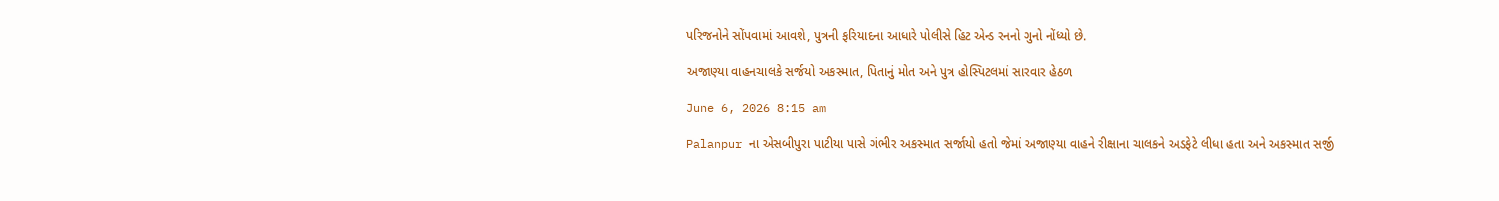પરિજનોને સોંપવામાં આવશે, પુત્રની ફરિયાદના આધારે પોલીસે હિટ એન્ડ રનનો ગુનો નોંધ્યો છે.

અજાણ્યા વાહનચાલકે સર્જયો અકસ્માત, પિતાનું મોત અને પુત્ર હોસ્પિટલમાં સારવાર હેઠળ

June 6, 2026 8:15 am

Palanpur ના એસબીપુરા પાટીયા પાસે ગંભીર અકસ્માત સર્જાયો હતો જેમાં અજાણ્યા વાહને રીક્ષાના ચાલકને અડફેટે લીધા હતા અને અકસ્માત સર્જી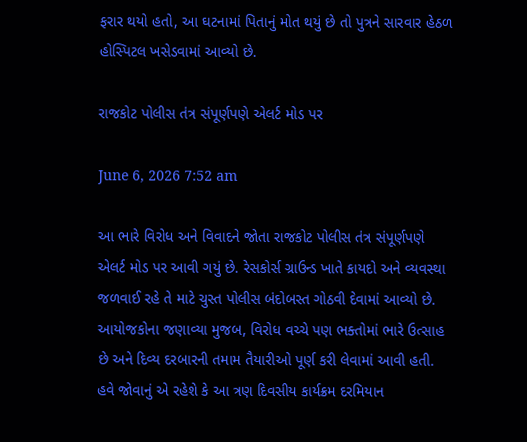ફરાર થયો હતો, આ ઘટનામાં પિતાનું મોત થયું છે તો પુત્રને સારવાર હેઠળ હોસ્પિટલ ખસેડવામાં આવ્યો છે.

રાજકોટ પોલીસ તંત્ર સંપૂર્ણપણે એલર્ટ મોડ પર

June 6, 2026 7:52 am

આ ભારે વિરોધ અને વિવાદને જોતા રાજકોટ પોલીસ તંત્ર સંપૂર્ણપણે એલર્ટ મોડ પર આવી ગયું છે. રેસકોર્સ ગ્રાઉન્ડ ખાતે કાયદો અને વ્યવસ્થા જળવાઈ રહે તે માટે ચુસ્ત પોલીસ બંદોબસ્ત ગોઠવી દેવામાં આવ્યો છે. આયોજકોના જણાવ્યા મુજબ, વિરોધ વચ્ચે પણ ભક્તોમાં ભારે ઉત્સાહ છે અને દિવ્ય દરબારની તમામ તૈયારીઓ પૂર્ણ કરી લેવામાં આવી હતી. હવે જોવાનું એ રહેશે કે આ ત્રણ દિવસીય કાર્યક્રમ દરમિયાન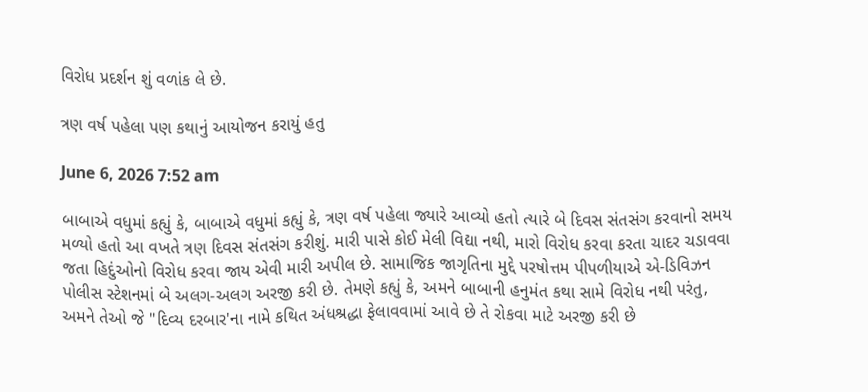વિરોધ પ્રદર્શન શું વળાંક લે છે.

ત્રણ વર્ષ પહેલા પણ કથાનું આયોજન કરાયું હતુ

June 6, 2026 7:52 am

બાબાએ વધુમાં કહ્યું કે, બાબાએ વધુમાં કહ્યું કે, ત્રણ વર્ષ પહેલા જ્યારે આવ્યો હતો ત્યારે બે દિવસ સંતસંગ કરવાનો સમય મળ્યો હતો આ વખતે ત્રણ દિવસ સંતસંગ કરીશું. મારી પાસે કોઈ મેલી વિદ્યા નથી, મારો વિરોધ કરવા કરતા ચાદર ચડાવવા જતા હિદુંઓનો વિરોધ કરવા જાય એવી મારી અપીલ છે. સામાજિક જાગૃતિના મુદ્દે પરષોત્તમ પીપળીયાએ એ-ડિવિઝન પોલીસ સ્ટેશનમાં બે અલગ-અલગ અરજી કરી છે. તેમણે કહ્યું કે, અમને બાબાની હનુમંત કથા સામે વિરોધ નથી પરંતુ, અમને તેઓ જે "દિવ્ય દરબાર'ના નામે કથિત અંધશ્રદ્ધા ફેલાવવામાં આવે છે તે રોકવા માટે અરજી કરી છે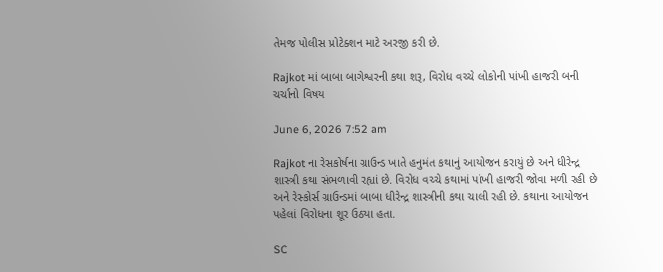તેમજ પોલીસ પ્રોટેક્શન માટે અરજી કરી છે.

Rajkot માં બાબા બાગેશ્વરની કથા શરૂ, વિરોધ વચ્ચે લોકોની પાંખી હાજરી બની ચર્ચાનો વિષય

June 6, 2026 7:52 am

Rajkot ના રેસકોર્ષના ગ્રાઉન્ડ ખાતે હનુમંત કથાનું આયોજન કરાયું છે અને ધીરેન્દ્ર શાસ્ત્રી કથા સંભળાવી રહ્યાં છે. વિરોધ વચ્ચે કથામાં પાંખી હાજરી જોવા મળી રહી છે અને રેસ્કોર્સ ગ્રાઉન્ડમાં બાબા ધીરેન્દ્ર શાસ્ત્રીની કથા ચાલી રહી છે. કથાના આયોજન પહેલાં વિરોધના શૂર ઉઠ્યા હતા.

SC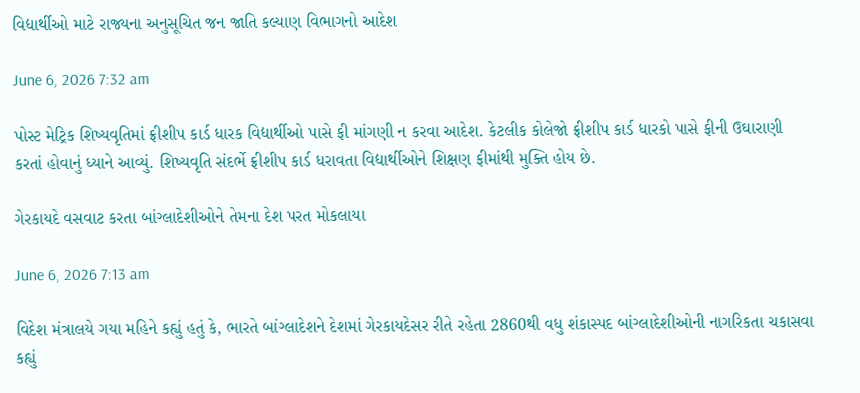વિદ્યાર્થીઓ માટે રાજ્યના અનુસૂચિત જન જાતિ કલ્યાણ વિભાગનો આદેશ

June 6, 2026 7:32 am

પોસ્ટ મેટ્રિક શિષ્યવૃતિમાં ફ્રીશીપ કાર્ડ ધારક વિદ્યાર્થીઓ પાસે ફી માંગણી ન કરવા આદેશ. કેટલીક કોલેજો ફ્રીશીપ કાર્ડ ધારકો પાસે ફીની ઉઘારાણી કરતાં હોવાનું ધ્યાને આવ્યું. શિષ્યવૃતિ સંદર્ભે ફ્રીશીપ કાર્ડ ધરાવતા વિદ્યાર્થીઓને શિક્ષણ ફીમાંથી મુક્તિ હોય છે.

ગેરકાયદે વસવાટ કરતા બાંગ્લાદેશીઓને તેમના દેશ પરત મોકલાયા

June 6, 2026 7:13 am

વિદેશ મંત્રાલયે ગયા મહિને કહ્યું હતું કે, ભારતે બાંગ્લાદેશને દેશમાં ગેરકાયદેસર રીતે રહેતા 2860થી વધુ શંકાસ્પદ બાંગ્લાદેશીઓની નાગરિકતા ચકાસવા કહ્યું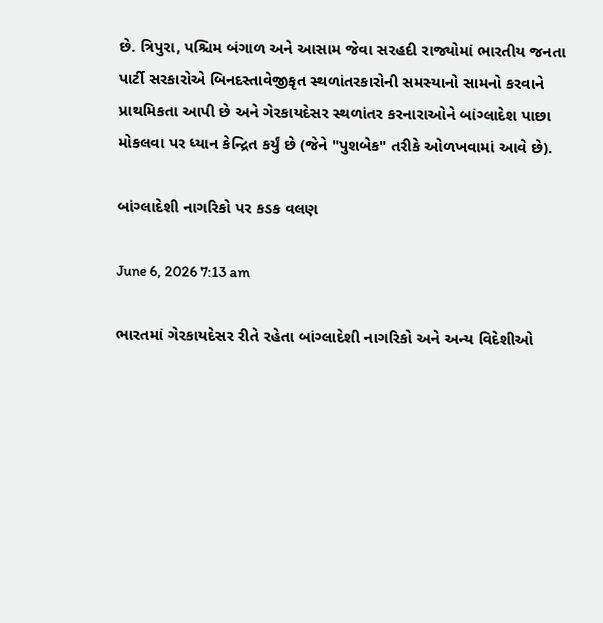છે. ત્રિપુરા, પશ્ચિમ બંગાળ અને આસામ જેવા સરહદી રાજ્યોમાં ભારતીય જનતા પાર્ટી સરકારોએ બિનદસ્તાવેજીકૃત સ્થળાંતરકારોની સમસ્યાનો સામનો કરવાને પ્રાથમિકતા આપી છે અને ગેરકાયદેસર સ્થળાંતર કરનારાઓને બાંગ્લાદેશ પાછા મોકલવા પર ધ્યાન કેન્દ્રિત કર્યું છે (જેને "પુશબેક" તરીકે ઓળખવામાં આવે છે).

બાંગ્લાદેશી નાગરિકો પર કડક વલણ

June 6, 2026 7:13 am

ભારતમાં ગેરકાયદેસર રીતે રહેતા બાંગ્લાદેશી નાગરિકો અને અન્ય વિદેશીઓ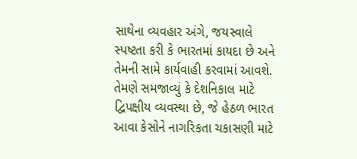સાથેના વ્યવહાર અંગે, જયસ્વાલે સ્પષ્ટતા કરી કે ભારતમાં કાયદા છે અને તેમની સામે કાર્યવાહી કરવામાં આવશે. તેમણે સમજાવ્યું કે દેશનિકાલ માટે દ્વિપક્ષીય વ્યવસ્થા છે, જે હેઠળ ભારત આવા કેસોને નાગરિકતા ચકાસણી માટે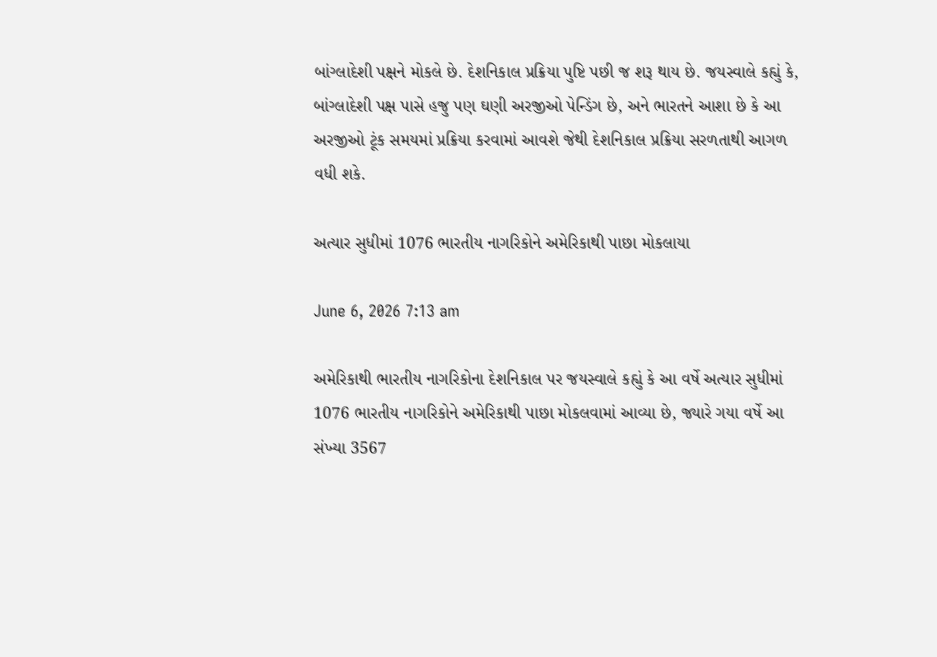બાંગ્લાદેશી પક્ષને મોકલે છે. દેશનિકાલ પ્રક્રિયા પુષ્ટિ પછી જ શરૂ થાય છે. જયસ્વાલે કહ્યું કે, બાંગ્લાદેશી પક્ષ પાસે હજુ પણ ઘણી અરજીઓ પેન્ડિંગ છે, અને ભારતને આશા છે કે આ અરજીઓ ટૂંક સમયમાં પ્રક્રિયા કરવામાં આવશે જેથી દેશનિકાલ પ્રક્રિયા સરળતાથી આગળ વધી શકે.

અત્યાર સુધીમાં 1076 ભારતીય નાગરિકોને અમેરિકાથી પાછા મોકલાયા

June 6, 2026 7:13 am

અમેરિકાથી ભારતીય નાગરિકોના દેશનિકાલ પર જયસ્વાલે કહ્યું કે આ વર્ષે અત્યાર સુધીમાં 1076 ભારતીય નાગરિકોને અમેરિકાથી પાછા મોકલવામાં આવ્યા છે, જ્યારે ગયા વર્ષે આ સંખ્યા 3567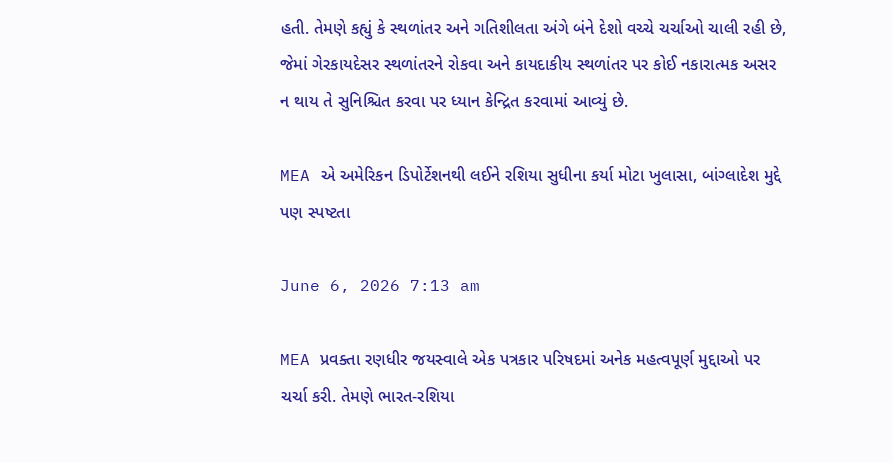હતી. તેમણે કહ્યું કે સ્થળાંતર અને ગતિશીલતા અંગે બંને દેશો વચ્ચે ચર્ચાઓ ચાલી રહી છે, જેમાં ગેરકાયદેસર સ્થળાંતરને રોકવા અને કાયદાકીય સ્થળાંતર પર કોઈ નકારાત્મક અસર ન થાય તે સુનિશ્ચિત કરવા પર ધ્યાન કેન્દ્રિત કરવામાં આવ્યું છે.

MEA એ અમેરિકન ડિપોર્ટેશનથી લઈને રશિયા સુધીના કર્યા મોટા ખુલાસા, બાંગ્લાદેશ મુદ્દે પણ સ્પષ્ટતા

June 6, 2026 7:13 am

MEA પ્રવક્તા રણધીર જયસ્વાલે એક પત્રકાર પરિષદમાં અનેક મહત્વપૂર્ણ મુદ્દાઓ પર ચર્ચા કરી. તેમણે ભારત-રશિયા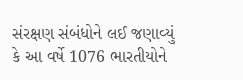સંરક્ષણ સંબંધોને લઈ જણાવ્યું કે આ વર્ષે 1076 ભારતીયોને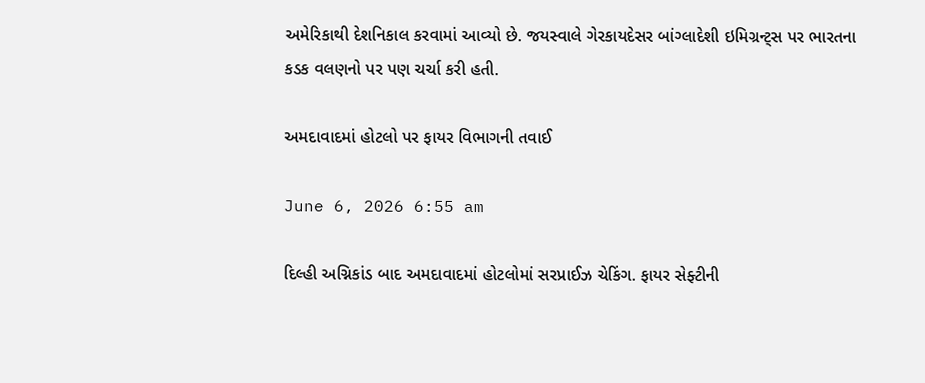અમેરિકાથી દેશનિકાલ કરવામાં આવ્યો છે. જયસ્વાલે ગેરકાયદેસર બાંગ્લાદેશી ઇમિગ્રન્ટ્સ પર ભારતના કડક વલણનો પર પણ ચર્ચા કરી હતી.

અમદાવાદમાં હોટલો પર ફાયર વિભાગની તવાઈ

June 6, 2026 6:55 am

દિલ્હી અગ્નિકાંડ બાદ અમદાવાદમાં હોટલોમાં સરપ્રાઈઝ ચેકિંગ. ફાયર સેફ્ટીની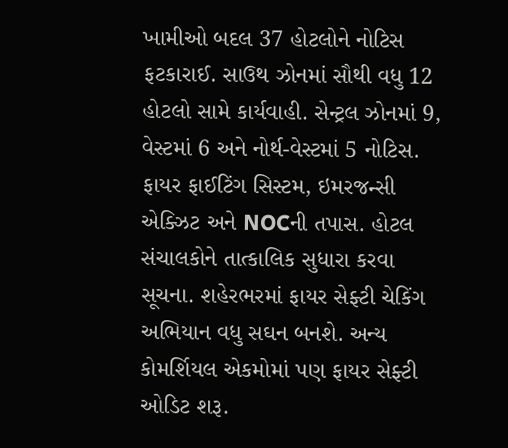ખામીઓ બદલ 37 હોટલોને નોટિસ ફટકારાઈ. સાઉથ ઝોનમાં સૌથી વધુ 12 હોટલો સામે કાર્યવાહી. સેન્ટ્રલ ઝોનમાં 9, વેસ્ટમાં 6 અને નોર્થ-વેસ્ટમાં 5 નોટિસ. ફાયર ફાઈટિંગ સિસ્ટમ, ઇમરજન્સી એક્ઝિટ અને NOCની તપાસ. હોટલ સંચાલકોને તાત્કાલિક સુધારા કરવા સૂચના. શહેરભરમાં ફાયર સેફ્ટી ચેકિંગ અભિયાન વધુ સઘન બનશે. અન્ય કોમર્શિયલ એકમોમાં પણ ફાયર સેફ્ટી ઓડિટ શરૂ.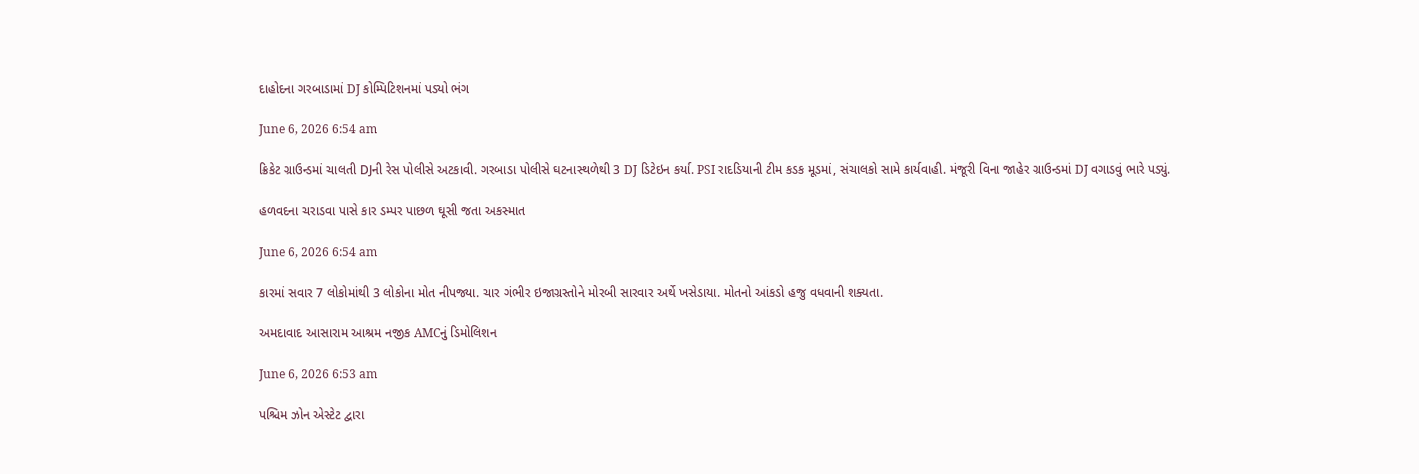દાહોદના ગરબાડામાં DJ કોમ્પિટિશનમાં પડ્યો ભંગ

June 6, 2026 6:54 am

ક્રિકેટ ગ્રાઉન્ડમાં ચાલતી DJની રેસ પોલીસે અટકાવી. ગરબાડા પોલીસે ઘટનાસ્થળેથી 3 DJ ડિટેઇન કર્યા. PSI રાદડિયાની ટીમ કડક મૂડમાં, સંચાલકો સામે કાર્યવાહી. મંજૂરી વિના જાહેર ગ્રાઉન્ડમાં DJ વગાડવું ભારે પડ્યું.

હળવદના ચરાડવા પાસે કાર ડમ્પર પાછળ ઘૂસી જતા અકસ્માત

June 6, 2026 6:54 am

કારમાં સવાર 7 લોકોમાંથી 3 લોકોના મોત નીપજ્યા. ચાર ગંભીર ઇજાગ્રસ્તોને મોરબી સારવાર અર્થે ખસેડાયા. મોતનો આંકડો હજુ વધવાની શક્યતા.

અમદાવાદ આસારામ આશ્રમ નજીક AMCનું ડિમોલિશન

June 6, 2026 6:53 am

પશ્ચિમ ઝોન એસ્ટેટ દ્વારા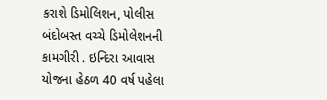કરાશે ડિમોલિશન, પોલીસ બંદોબસ્ત વચ્ચે ડિમોલેશનની કામગીરી . ઇન્દિરા આવાસ યોજના હેઠળ 40 વર્ષ પહેલા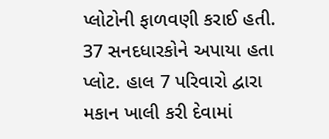પ્લોટોની ફાળવણી કરાઈ હતી. 37 સનદધારકોને અપાયા હતા પ્લોટ. હાલ 7 પરિવારો દ્વારા મકાન ખાલી કરી દેવામાં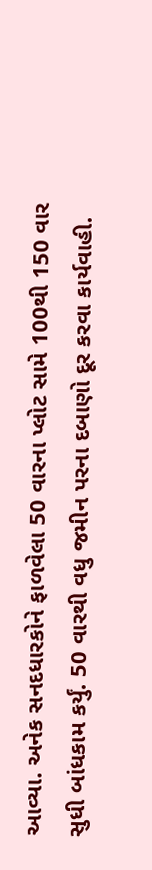આવ્યા. અનેક સનદધારકોને ફાળવેલા 50 વારના પ્લોટ સામે 100થી 150 વાર સુધી બાંધકામ કર્યું. 50 વારથી વધુ જમીન પરના દબાણો દૂર કરવા કાર્યવાહી.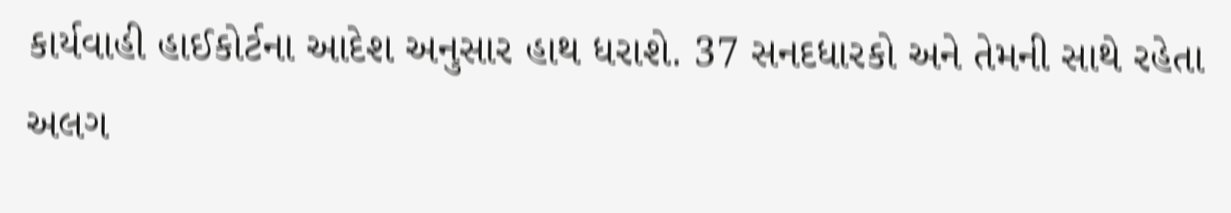કાર્યવાહી હાઈકોર્ટના આદેશ અનુસાર હાથ ધરાશે. 37 સનદધારકો અને તેમની સાથે રહેતા અલગ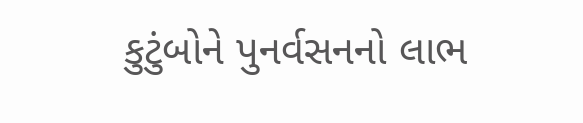કુટુંબોને પુનર્વસનનો લાભ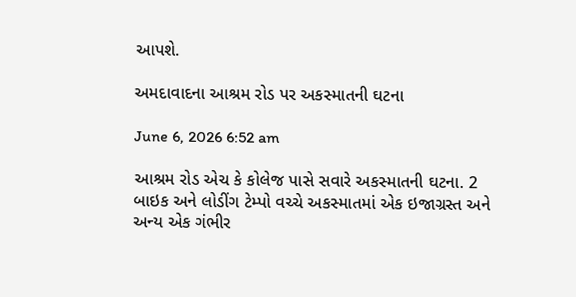આપશે.

અમદાવાદના આશ્રમ રોડ પર અકસ્માતની ઘટના

June 6, 2026 6:52 am

આશ્રમ રોડ એચ કે કોલેજ પાસે સવારે અકસ્માતની ઘટના. 2 બાઇક અને લોડીંગ ટેમ્પો વચ્ચે અકસ્માતમાં એક ઇજાગ્રસ્ત અને અન્ય એક ગંભીર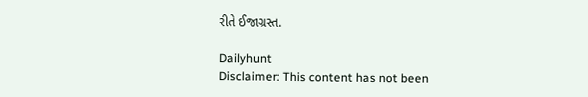રીતે ઈજાગ્રસ્ત.

Dailyhunt
Disclaimer: This content has not been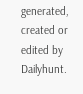generated, created or edited by Dailyhunt.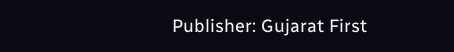Publisher: Gujarat First